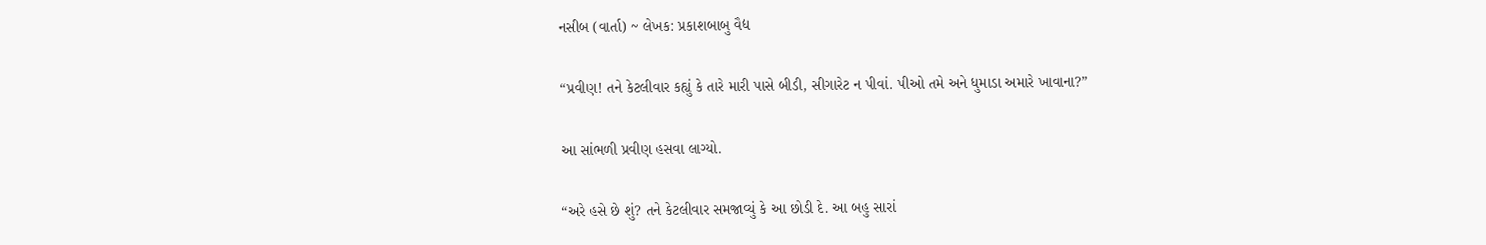નસીબ (વાર્તા) ~ લેખક: પ્રકાશબાબુ વૈદ્ય

“પ્રવીણ! તને કેટલીવાર કહ્યું કે તારે મારી પાસે બીડી, સીગારેટ ન પીવાં. પીઓ તમે અને ધુમાડા અમારે ખાવાના?”

આ સાંભળી પ્રવીણ હસવા લાગ્યો.

“અરે હસે છે શું? તને કેટલીવાર સમજાવ્યું કે આ છોડી દે. આ બહુ સારાં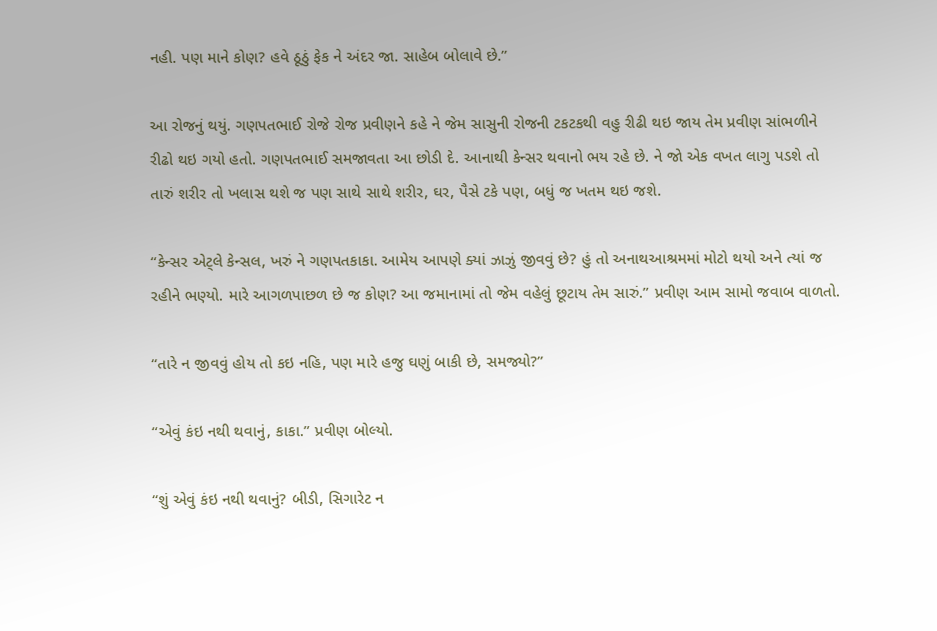નહી. પણ માને કોણ? હવે ઠૂઠું ફેક ને અંદર જા. સાહેબ બોલાવે છે.”

આ રોજનું થયું. ગણપતભાઈ રોજે રોજ પ્રવીણને કહે ને જેમ સાસુની રોજની ટકટકથી વહુ રીઢી થઇ જાય તેમ પ્રવીણ સાંભળીને રીઢો થઇ ગયો હતો. ગણપતભાઈ સમજાવતા આ છોડી દે. આનાથી કેન્સર થવાનો ભય રહે છે. ને જો એક વખત લાગુ પડશે તો તારું શરીર તો ખલાસ થશે જ પણ સાથે સાથે શરીર, ઘર, પૈસે ટકે પણ, બધું જ ખતમ થઇ જશે.

“કેન્સર એટ્લે કેન્સલ, ખરું ને ગણપતકાકા. આમેય આપણે ક્યાં ઝાઝું જીવવું છે? હું તો અનાથઆશ્રમમાં મોટો થયો અને ત્યાં જ રહીને ભણ્યો. મારે આગળપાછળ છે જ કોણ? આ જમાનામાં તો જેમ વહેલું છૂટાય તેમ સારું.” પ્રવીણ આમ સામો જવાબ વાળતો.

“તારે ન જીવવું હોય તો કઇ નહિ, પણ મારે હજુ ઘણું બાકી છે, સમજ્યો?”

“એવું કંઇ નથી થવાનું, કાકા.” પ્રવીણ બોલ્યો.

“શું એવું કંઇ નથી થવાનું? બીડી, સિગારેટ ન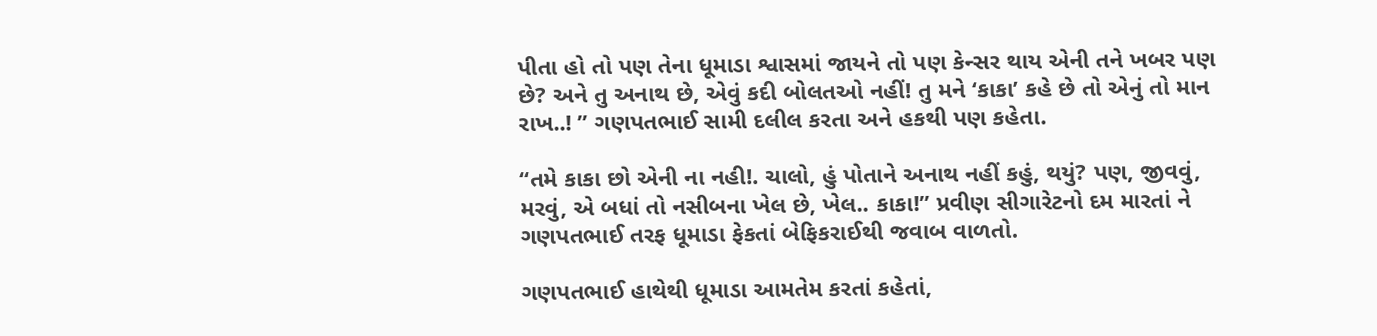પીતા હો તો પણ તેના ધૂમાડા શ્વાસમાં જાયને તો પણ કેન્સર થાય એની તને ખબર પણ છે? અને તુ અનાથ છે, એવું કદી બોલતઓ નહીં! તુ મને ‘કાકા’ કહે છે તો એનું તો માન રાખ..! ” ગણપતભાઈ સામી દલીલ કરતા અને હકથી પણ કહેતા.

“તમે કાકા છો એની ના નહી!. ચાલો, હું પોતાને અનાથ નહીં કહું, થયું? પણ, જીવવું, મરવું, એ બધાં તો નસીબના ખેલ છે, ખેલ.. કાકા!” પ્રવીણ સીગારેટનો દમ મારતાં ને ગણપતભાઈ તરફ ધૂમાડા ફેકતાં બેફિકરાઈથી જવાબ વાળતો.

ગણપતભાઈ હાથેથી ધૂમાડા આમતેમ કરતાં કહેતાં,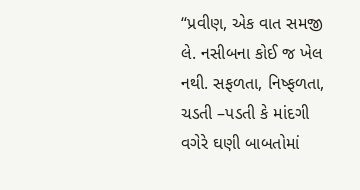“પ્રવીણ, એક વાત સમજી લે. નસીબના કોઈ જ ખેલ નથી. સફળતા, નિષ્ફળતા, ચડતી –પડતી કે માંદગી વગેરે ઘણી બાબતોમાં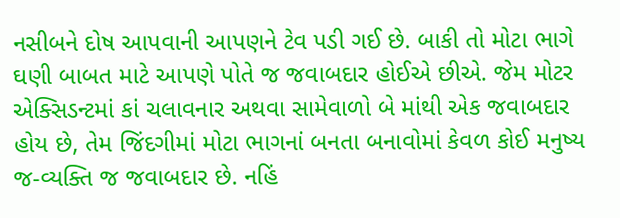નસીબને દોષ આપવાની આપણને ટેવ પડી ગઈ છે. બાકી તો મોટા ભાગે ઘણી બાબત માટે આપણે પોતે જ જવાબદાર હોઈએ છીએ. જેમ મોટર એક્સિડન્ટમાં કાં ચલાવનાર અથવા સામેવાળો બે માંથી એક જવાબદાર હોય છે, તેમ જિંદગીમાં મોટા ભાગનાં બનતા બનાવોમાં કેવળ કોઈ મનુષ્ય જ-વ્યક્તિ જ જવાબદાર છે. નહિં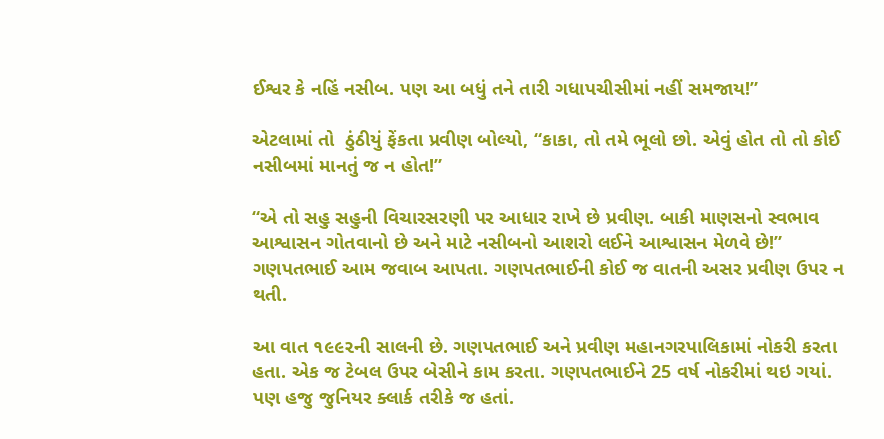ઈશ્વર કે નહિં નસીબ. પણ આ બધું તને તારી ગધાપચીસીમાં નહીં સમજાય!”

એટલામાં તો  ઠુંઠીયું ફેંકતા પ્રવીણ બોલ્યો, “કાકા, તો તમે ભૂલો છો. એવું હોત તો તો કોઈ નસીબમાં માનતું જ ન હોત!”

“એ તો સહુ સહુની વિચારસરણી પર આધાર રાખે છે પ્રવીણ. બાકી માણસનો સ્વભાવ આશ્વાસન ગોતવાનો છે અને માટે નસીબનો આશરો લઈને આશ્વાસન મેળવે છે!” ગણપતભાઈ આમ જવાબ આપતા. ગણપતભાઈની કોઈ જ વાતની અસર પ્રવીણ ઉપર ન થતી.

આ વાત ૧૯૯૨ની સાલની છે. ગણપતભાઈ અને પ્રવીણ મહાનગરપાલિકામાં નોકરી કરતા હતા. એક જ ટેબલ ઉપર બેસીને કામ કરતા. ગણપતભાઈને 25 વર્ષ નોકરીમાં થઇ ગયાં. પણ હજુ જુનિયર ક્લાર્ક તરીકે જ હતાં.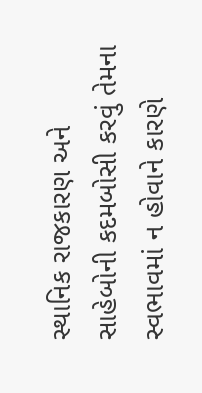સ્થાનિક રાજકારણ અને સાહેબોની કદમબોસી કરવું તેમના સ્વભાવમાં ન હોવાને કારણે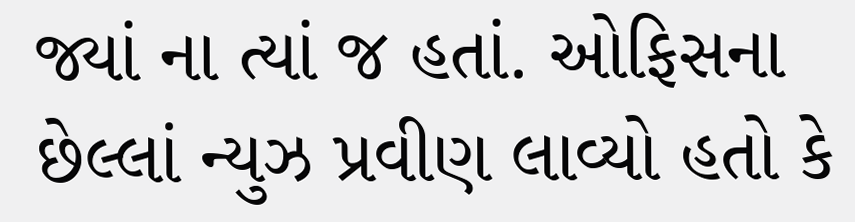જ્યાં ના ત્યાં જ હતાં. ઓફિસના છેલ્લાં ન્યુઝ પ્રવીણ લાવ્યો હતો કે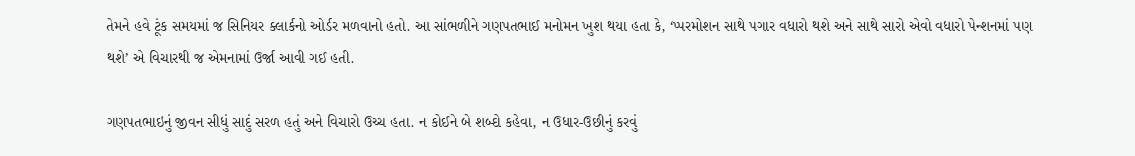તેમને હવે ટૂંક સમયમાં જ સિનિયર ક્લાર્કનો ઓર્ડર મળવાનો હતો. આ સાંભળીને ગણપતભાઈ મનોમન ખુશ થયા હતા કે, ‘પ્પરમોશન સાથે પગાર વધારો થશે અને સાથે સારો એવો વધારો પેન્શનમાં પણ થશે’ એ વિચારથી જ એમનામાં ઉર્જા આવી ગઈ હતી.

ગણપતભાઇનું જીવન સીધું સાદું સરળ હતું અને વિચારો ઉચ્ચ હતા. ન કોઈને બે શબ્દો કહેવા, ન ઉધાર-ઉછીનું કરવું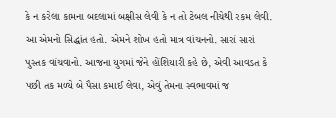કે ન કરેલા કામના બદલામાં બક્ષીસ લેવી કે ન તો ટેબલ નીચેથી રકમ લેવી. આ એમનો સિદ્ધાંત હતો. એમને શોખ હતો માત્ર વાંચનનો. સારાં સારાં પુસ્તક વાંચવાનો. આજના યુગમાં જેને હોંશિયારી કહે છે, એવી આવડત કે પછી તક મળ્યે બે પૈસા કમાઈ લેવા, એવું તેમના સ્વભાવમાં જ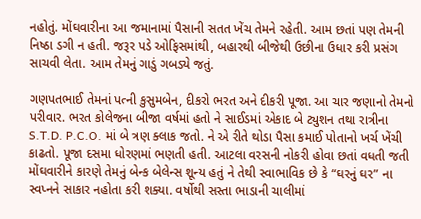નહોતું. મોંઘવારીના આ જમાનામાં પૈસાની સતત ખેંચ તેમને રહેતી. આમ છતાં પણ તેમની નિષ્ઠા ડગી ન હતી. જરૂર પડે ઓફિસમાંથી, બહારથી બીજેથી ઉછીના ઉધાર કરી પ્રસંગ સાચવી લેતા. આમ તેમનું ગાડું ગબડ્યે જતું.

ગણપતભાઈ તેમનાં પત્ની કુસુમબેન, દીકરો ભરત અને દીકરી પૂજા. આ ચાર જણાનો તેમનો પરીવાર. ભરત કોલેજના બીજા વર્ષમાં હતો ને સાઈડમાં એકાદ બે ટ્યુશન તથા રાત્રીના S.T.D. P.C.O. માં બે ત્રણ ક્લાક જતો. ને એ રીતે થોડા પૈસા કમાઈ પોતાનો ખર્ચ ખેંચી કાઢતો. પૂજા દસમા ધોરણમાં ભણતી હતી. આટલા વરસની નોકરી હોવા છતાં વધતી જતી મોંઘવારીને કારણે તેમનું બેન્ક બેલેન્સ શૂન્ય હતું ને તેથી સ્વાભાવિક છે કે “ઘરનું ઘર” ના સ્વપ્નને સાકાર નહોતા કરી શક્યા. વર્ષોથી સસ્તા ભાડાની ચાલીમાં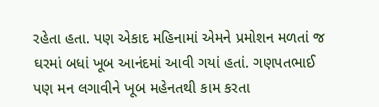રહેતા હતા. પણ એકાદ મહિનામાં એમને પ્રમોશન મળતાં જ ઘરમાં બધાં ખૂબ આનંદમાં આવી ગયાં હતાં. ગણપતભાઈ પણ મન લગાવીને ખૂબ મહેનતથી કામ કરતા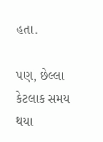હતા.

પણ, છેલ્લા કેટલાક સમય થયા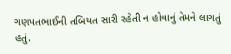ગણપતભાઈની તબિયત સારી રહેતી ન હોવાનું તેમને લાગતું હતું.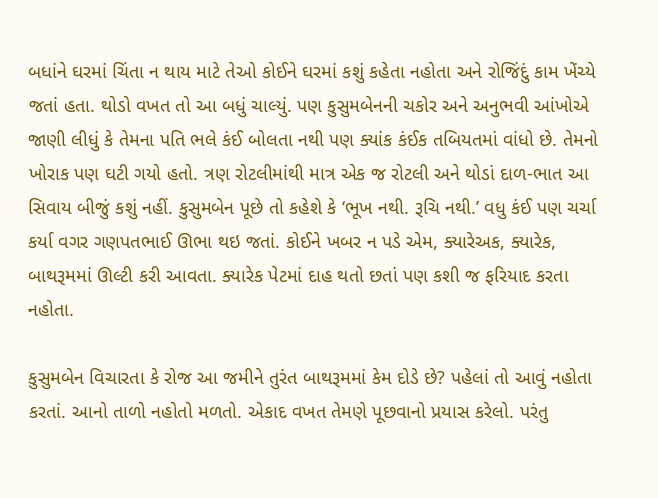બધાંને ઘરમાં ચિંતા ન થાય માટે તેઓ કોઈને ઘરમાં કશું કહેતા નહોતા અને રોજિંદું કામ ખેંચ્યે જતાં હતા. થોડો વખત તો આ બધું ચાલ્યું. પણ કુસુમબેનની ચકોર અને અનુભવી આંખોએ જાણી લીધું કે તેમના પતિ ભલે કંઈ બોલતા નથી પણ ક્યાંક કંઈક તબિયતમાં વાંધો છે. તેમનો ખોરાક પણ ઘટી ગયો હતો. ત્રણ રોટલીમાંથી માત્ર એક જ રોટલી અને થોડાં દાળ-ભાત આ સિવાય બીજું કશું નહીં. કુસુમબેન પૂછે તો કહેશે કે ‘ભૂખ નથી. રૂચિ નથી.’ વધુ કંઈ પણ ચર્ચા કર્યા વગર ગણપતભાઈ ઊભા થઇ જતાં. કોઈને ખબર ન પડે એમ, ક્યારેઅક, ક્યારેક, બાથરૂમમાં ઊલ્ટી કરી આવતા. ક્યારેક પેટમાં દાહ થતો છતાં પણ કશી જ ફરિયાદ કરતા નહોતા.

કુસુમબેન વિચારતા કે રોજ આ જમીને તુરંત બાથરૂમમાં કેમ દોડે છે? પહેલાં તો આવું નહોતા કરતાં. આનો તાળો નહોતો મળતો. એકાદ વખત તેમણે પૂછવાનો પ્રયાસ કરેલો. પરંતુ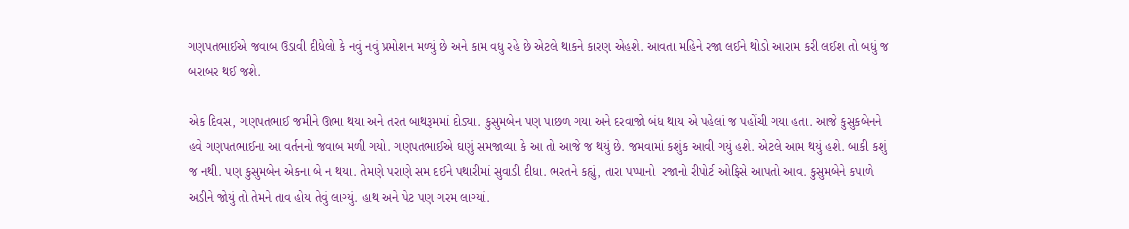ગણપતભાઈએ જવાબ ઉડાવી દીધેલો કે નવું નવું પ્રમોશન મળ્યું છે અને કામ વધુ રહે છે એટલે થાકને કારણ એહશે. આવતા મહિને રજા લઈને થોડો આરામ કરી લઈશ તો બધું જ બરાબર થઈ જશે.

એક દિવસ, ગણપતભાઈ જમીને ઊભા થયા અને તરત બાથરૂમમાં દોડ્યા. કુસુમબેન પણ પાછળ ગયા અને દરવાજો બંધ થાય એ પહેલાં જ પહોંચી ગયા હતા. આજે કુસુકબેનને હવે ગણપતભાઈના આ વર્તનનો જવાબ મળી ગયો. ગણપતભાઈએ ઘણું સમજાવ્યા કે આ તો આજે જ થયું છે. જમવામાં કશુંક આવી ગયું હશે. એટલે આમ થયું હશે. બાકી કશું જ નથી. પણ કુસુમબેન એકના બે ન થયા. તેમણે પરાણે સમ દઈને પથારીમાં સુવાડી દીધા. ભરતને કહ્યું, તારા પપ્પાનો  રજાનો રીપોર્ટ ઓફિસે આપતો આવ. કુસુમબેને કપાળે અડીને જોયું તો તેમને તાવ હોય તેવું લાગ્યું. હાથ અને પેટ પણ ગરમ લાગ્યાં.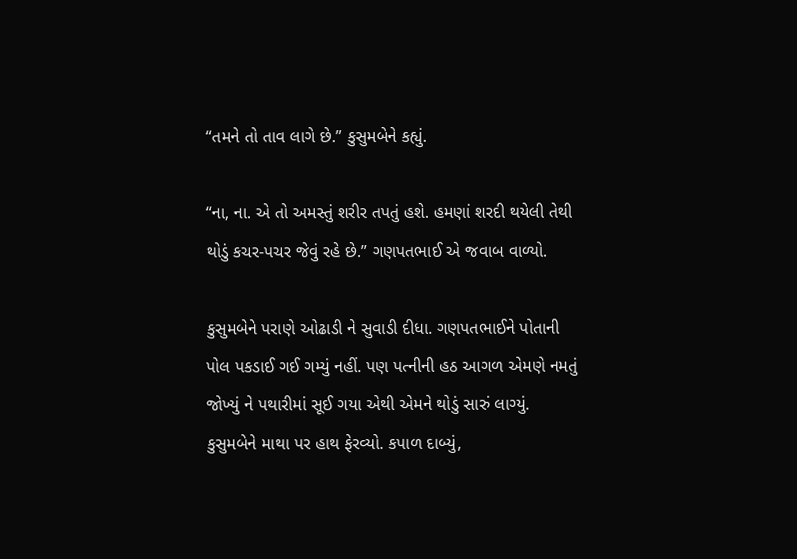“તમને તો તાવ લાગે છે.” કુસુમબેને કહ્યું.

“ના, ના. એ તો અમસ્તું શરીર તપતું હશે. હમણાં શરદી થયેલી તેથી થોડું કચર-પચર જેવું રહે છે.” ગણપતભાઈ એ જવાબ વાળ્યો.

કુસુમબેને પરાણે ઓઢાડી ને સુવાડી દીધા. ગણપતભાઈને પોતાની પોલ પકડાઈ ગઈ ગમ્યું નહીં. પણ પત્નીની હઠ આગળ એમણે નમતું જોખ્યું ને પથારીમાં સૂઈ ગયા એથી એમને થોડું સારું લાગ્યું. કુસુમબેને માથા પર હાથ ફેરવ્યો. કપાળ દાબ્યું,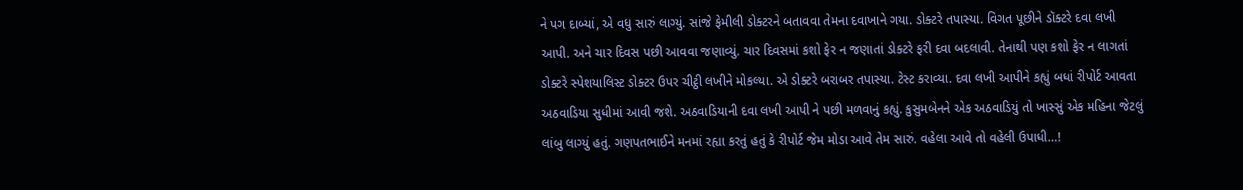ને પગ દાબ્યાં, એ વધુ સારું લાગ્યું. સાંજે ફેમીલી ડોક્ટરને બતાવવા તેમના દવાખાને ગયા. ડોક્ટરે તપાસ્યા. વિગત પૂછીને ડૉક્ટરે દવા લખી આપી. અને ચાર દિવસ પછી આવવા જણાવ્યું. ચાર દિવસમાં કશો ફેર ન જણાતાં ડોક્ટરે ફરી દવા બદલાવી. તેનાથી પણ કશો ફેર ન લાગતાં ડોક્ટરે સ્પેશયાલિસ્ટ ડોક્ટર ઉપર ચીટ્ઠી લખીને મોકલ્યા. એ ડોક્ટરે બરાબર તપાસ્યા. ટેસ્ટ કરાવ્યા. દવા લખી આપીને કહ્યું બધાં રીપોર્ટ આવતા અઠવાડિયા સુધીમાં આવી જશે. અઠવાડિયાની દવા લખી આપી ને પછી મળવાનું કહ્યું. કુસુમબેનને એક અઠવાડિયું તો ખાસ્સું એક મહિના જેટલું લાંબુ લાગ્યું હતું. ગણપતભાઈને મનમાં રહ્યા કરતું હતું કે રીપોર્ટ જેમ મોડા આવે તેમ સારું. વહેલા આવે તો વહેલી ઉપાધી…!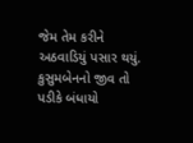જેમ તેમ કરીને અઠવાડિયું પસાર થયું. કુસુમબેનનો જીવ તો પડીકે બંધાયો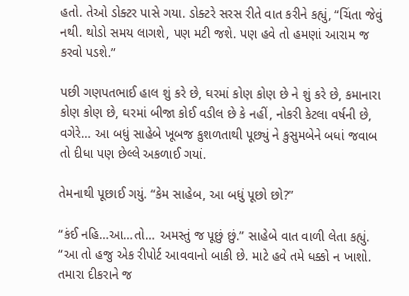હતો. તેઓ ડોક્ટર પાસે ગયા. ડોક્ટરે સરસ રીતે વાત કરીને કહ્યું, “ચિંતા જેવું નથી. થોડો સમય લાગશે, પણ મટી જશે. પણ હવે તો હમણાં આરામ જ કરવો પડશે.”

પછી ગણપતભાઈ હાલ શું કરે છે, ઘરમાં કોણ કોણ છે ને શું કરે છે, કમાનારા કોણ કોણ છે, ઘરમાં બીજા કોઈ વડીલ છે કે નહીં, નોકરી કેટલા વર્ષની છે, વગેરે… આ બધું સાહેબે ખૂબજ કુશળતાથી પૂછ્યું ને કુસુમબેને બધાં જવાબ તો દીધા પણ છેલ્લે અકળાઈ ગયાં.

તેમનાથી પૂછાઈ ગયું. “કેમ સાહેબ, આ બધું પૂછો છો?”

“કંઈ નહિ…આ…તો… અમસ્તું જ પૂછું છું.” સાહેબે વાત વાળી લેતા કહ્યું. “આ તો હજુ એક રીપોર્ટ આવવાનો બાકી છે. માટે હવે તમે ધક્કો ન ખાશો. તમારા દીકરાને જ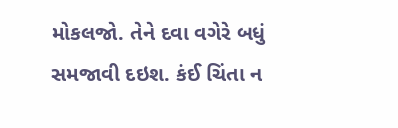મોકલજો. તેને દવા વગેરે બધું સમજાવી દઇશ. કંઈ ચિંતા ન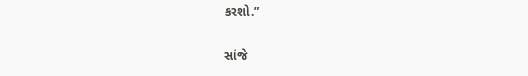કરશો.”

સાંજે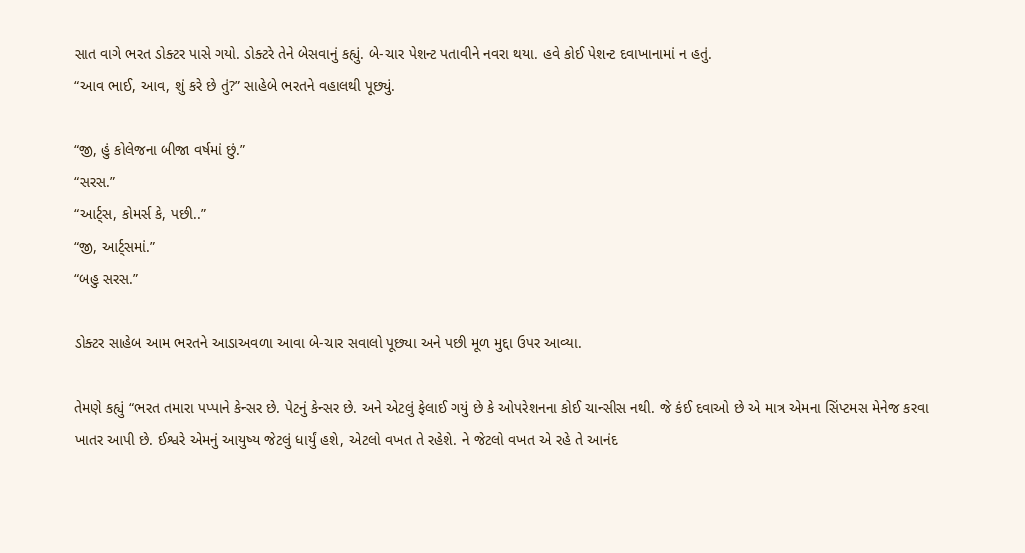સાત વાગે ભરત ડોક્ટર પાસે ગયો. ડોક્ટરે તેને બેસવાનું કહ્યું. બે-ચાર પેશન્ટ પતાવીને નવરા થયા. હવે કોઈ પેશન્ટ દવાખાનામાં ન હતું.
“આવ ભાઈ, આવ, શું કરે છે તું?” સાહેબે ભરતને વહાલથી પૂછ્યું.

“જી, હું કોલેજના બીજા વર્ષમાં છું.”
“સરસ.”
“આર્ટ્સ, કોમર્સ કે, પછી..”
“જી, આર્ટ્સમાં.”
“બહુ સરસ.”

ડોક્ટર સાહેબ આમ ભરતને આડાઅવળા આવા બે-ચાર સવાલો પૂછ્યા અને પછી મૂળ મુદ્દા ઉપર આવ્યા.

તેમણે કહ્યું “ભરત તમારા પપ્પાને કેન્સર છે. પેટનું કેન્સર છે. અને એટલું ફેલાઈ ગયું છે કે ઓપરેશનના કોઈ ચાન્સીસ નથી. જે કંઈ દવાઓ છે એ માત્ર એમના સિંપ્ટમસ મેનેજ કરવા ખાતર આપી છે. ઈશ્વરે એમનું આયુષ્ય જેટલું ધાર્યું હશે, એટલો વખત તે રહેશે. ને જેટલો વખત એ રહે તે આનંદ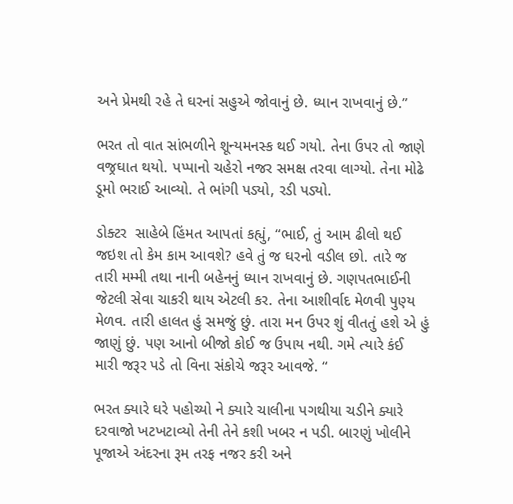અને પ્રેમથી રહે તે ઘરનાં સહુએ જોવાનું છે. ધ્યાન રાખવાનું છે.”

ભરત તો વાત સાંભળીને શૂન્યમનસ્ક થઈ ગયો. તેના ઉપર તો જાણે વજ્રઘાત થયો. પપ્પાનો ચહેરો નજર સમક્ષ તરવા લાગ્યો. તેના મોઢે ડૂમો ભરાઈ આવ્યો. તે ભાંગી પડ્યો, રડી પડ્યો.

ડોક્ટર  સાહેબે હિંમત આપતાં કહ્યું, “ભાઈ, તું આમ ઢીલો થઈ જઇશ તો કેમ કામ આવશે? હવે તું જ ઘરનો વડીલ છો. તારે જ તારી મમ્મી તથા નાની બહેનનું ધ્યાન રાખવાનું છે. ગણપતભાઈની જેટલી સેવા ચાકરી થાય એટલી કર. તેના આશીર્વાદ મેળવી પુણ્ય મેળવ. તારી હાલત હું સમજું છું. તારા મન ઉપર શું વીતતું હશે એ હું જાણું છું. પણ આનો બીજો કોઈ જ ઉપાય નથી. ગમે ત્યારે કંઈ મારી જરૂર પડે તો વિના સંકોચે જરૂર આવજે. “

ભરત ક્યારે ઘરે પહોચ્યો ને ક્યારે ચાલીના પગથીયા ચડીને ક્યારે દરવાજો ખટખટાવ્યો તેની તેને કશી ખબર ન પડી. બારણું ખોલીને પૂજાએ અંદરના રૂમ તરફ નજર કરી અને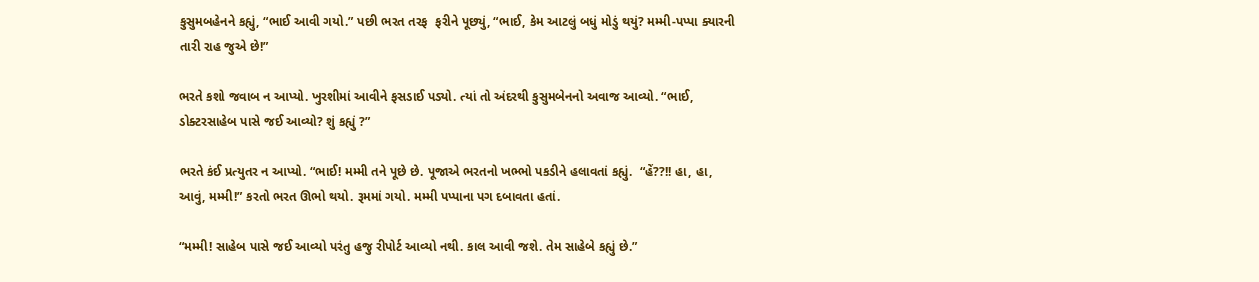કુસુમબહેનને કહ્યું, “ભાઈ આવી ગયો.” પછી ભરત તરફ  ફરીને પૂછ્યું, “ભાઈ, કેમ આટલું બધું મોડું થયું? મમ્મી-પપ્પા ક્યારની તારી રાહ જુએ છે!”

ભરતે કશો જવાબ ન આપ્યો. ખુરશીમાં આવીને ફસડાઈ પડ્યો. ત્યાં તો અંદરથી કુસુમબેનનો અવાજ આવ્યો. “ભાઈ, ડોક્ટરસાહેબ પાસે જઈ આવ્યો? શું કહ્યું ?”

ભરતે કંઈ પ્રત્યુતર ન આપ્યો. “ભાઈ! મમ્મી તને પૂછે છે. પૂજાએ ભરતનો ખભ્ભો પકડીને હલાવતાં કહ્યું.  “હેં??!! હા, હા, આવું, મમ્મી!” કરતો ભરત ઊભો થયો. રૂમમાં ગયો. મમ્મી પપ્પાના પગ દબાવતા હતાં.

“મમ્મી! સાહેબ પાસે જઈ આવ્યો પરંતુ હજુ રીપોર્ટ આવ્યો નથી. કાલ આવી જશે. તેમ સાહેબે કહ્યું છે.”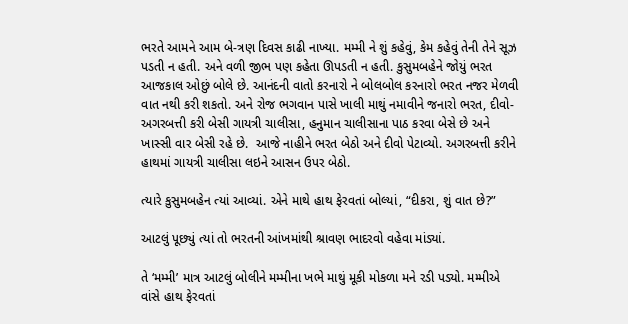ભરતે આમને આમ બે-ત્રણ દિવસ કાઢી નાખ્યા. મમ્મી ને શું કહેવું, કેમ કહેવું તેની તેને સૂઝ પડતી ન હતી. અને વળી જીભ પણ કહેતા ઊપડતી ન હતી. કુસુમબહેને જોયું ભરત આજકાલ ઓછું બોલે છે. આનંદની વાતો કરનારો ને બોલબોલ કરનારો ભરત નજર મેળવી વાત નથી કરી શકતો. અને રોજ ભગવાન પાસે ખાલી માથું નમાવીને જનારો ભરત, દીવો- અગરબત્તી કરી બેસી ગાયત્રી ચાલીસા, હનુમાન ચાલીસાના પાઠ કરવા બેસે છે અને ખાસ્સી વાર બેસી રહે છે.  આજે નાહીને ભરત બેઠો અને દીવો પેટાવ્યો. અગરબત્તી કરીને હાથમાં ગાયત્રી ચાલીસા લઇને આસન ઉપર બેઠો.

ત્યારે કુસુમબહેન ત્યાં આવ્યાં. એને માથે હાથ ફેરવતાં બોલ્યાં, “દીકરા, શું વાત છે?”

આટલું પૂછ્યું ત્યાં તો ભરતની આંખમાંથી શ્રાવણ ભાદરવો વહેવા માંડ્યાં.

તે ‘મમ્મી’ માત્ર આટલું બોલીને મમ્મીના ખભે માથું મૂકી મોકળા મને રડી પડ્યો. મમ્મીએ વાંસે હાથ ફેરવતાં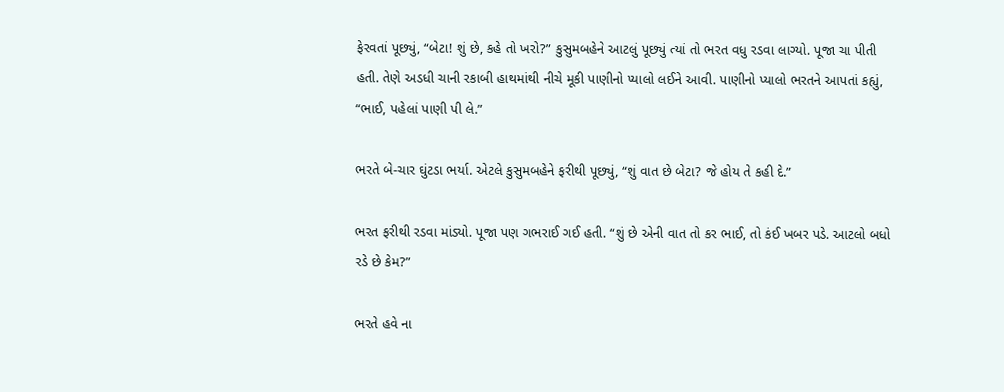ફેરવતાં પૂછ્યું, “બેટા! શું છે, કહે તો ખરો?” કુસુમબહેને આટલું પૂછ્યું ત્યાં તો ભરત વધુ રડવા લાગ્યો. પૂજા ચા પીતી હતી. તેણે અડધી ચાની રકાબી હાથમાંથી નીચે મૂકી પાણીનો પ્યાલો લઈને આવી. પાણીનો પ્યાલો ભરતને આપતાં કહ્યું, “ભાઈ, પહેલાં પાણી પી લે.”

ભરતે બે-ચાર ઘુંટડા ભર્યા. એટલે કુસુમબહેને ફરીથી પૂછ્યું, “શું વાત છે બેટા? જે હોય તે કહી દે.”

ભરત ફરીથી રડવા માંડ્યો. પૂજા પણ ગભરાઈ ગઈ હતી. “શું છે એની વાત તો કર ભાઈ, તો કંઈ ખબર પડે. આટલો બધો રડે છે કેમ?”

ભરતે હવે ના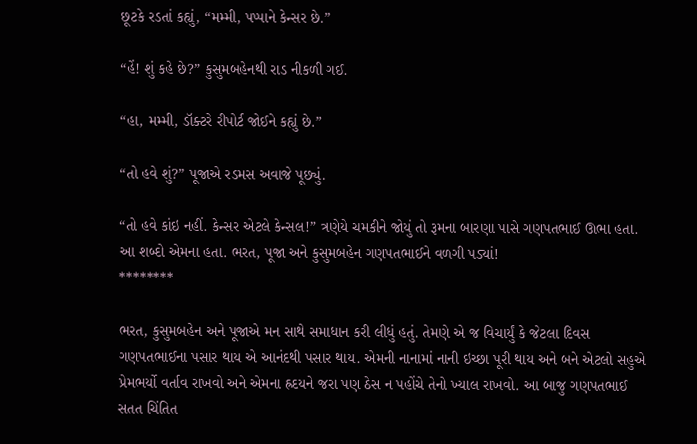છૂટકે રડતાં કહ્યું, “મમ્મી, પપ્પાને કેન્સર છે.”

“હેં! શું કહે છે?” કુસુમબહેનથી રાડ નીકળી ગઈ.

“હા, મમ્મી, ડૉક્ટરે રીપોર્ટ જોઈને કહ્યું છે.”

“તો હવે શું?” પૂજાએ રડમસ અવાજે પૂછ્યું.

“તો હવે કાંઇ નહીં. કેન્સર એટલે કેન્સલ!” ત્રણેયે ચમકીને જોયું તો રૂમના બારણા પાસે ગણપતભાઈ ઊભા હતા. આ શબ્દો એમના હતા. ભરત, પૂજા અને કુસુમબહેન ગણપતભાઈને વળગી પડ્યાં!
********

ભરત, કુસુમબહેન અને પૂજાએ મન સાથે સમાધાન કરી લીધું હતું. તેમણે એ જ વિચાર્યું કે જેટલા દિવસ ગણપતભાઈના પસાર થાય એ આનંદથી પસાર થાય. એમની નાનામાં નાની ઇચ્છા પૂરી થાય અને બને એટલો સહુએ પ્રેમભર્યો વર્તાવ રાખવો અને એમના હ્રદયને જરા પણ ઠેસ ન પહોંચે તેનો ખ્યાલ રાખવો. આ બાજુ ગણપતભાઈ સતત ચિંતિત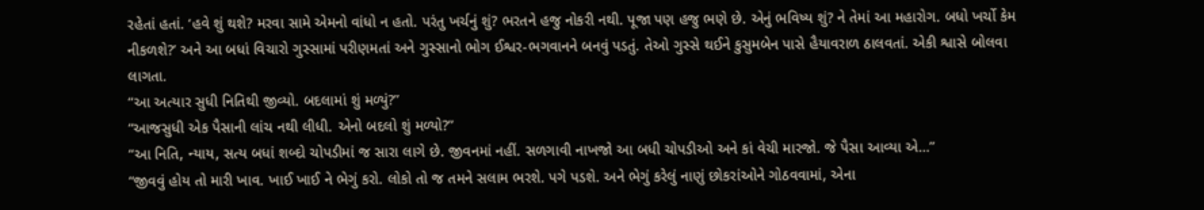રહેતાં હતાં. ‘હવે શું થશે? મરવા સામે એમનો વાંધો ન હતો. પરંતુ ખર્ચનું શું? ભરતને હજુ નોકરી નથી. પૂજા પણ હજુ ભણે છે. એનું ભવિષ્ય શું? ને તેમાં આ મહારોગ. બધો ખર્ચો કેમ નીકળશે?’ અને આ બધાં વિચારો ગુસ્સામાં પરીણમતાં અને ગુસ્સાનો ભોગ ઈશ્વર-ભગવાનને બનવું પડતું. તેઓ ગુસ્સે થઈને કુસુમબેન પાસે હૈયાવરાળ ઠાલવતાં. એકી શ્વાસે બોલવા લાગતા.
“આ અત્યાર સુધી નિતિથી જીવ્યો. બદલામાં શું મળ્યું?”
“આજસુધી એક પૈસાની લાંચ નથી લીધી. એનો બદલો શું મળ્યો?”
“આ નિતિ, ન્યાય, સત્ય બધાં શબ્દો ચોપડીમાં જ સારા લાગે છે. જીવનમાં નહીં. સળગાવી નાખજો આ બધી ચોપડીઓ અને કાં વેચી મારજો. જે પૈસા આવ્યા એ…”
“જીવવું હોય તો મારી ખાવ. ખાઈ ખાઈ ને ભેગું કરો. લોકો તો જ તમને સલામ ભરશે. પગે પડશે. અને ભેગું કરેલું નાણું છોકરાંઓને ગોઠવવામાં, એના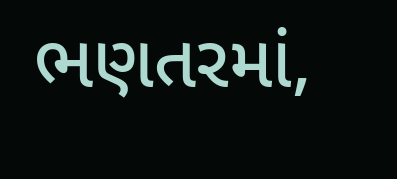ભણતરમાં,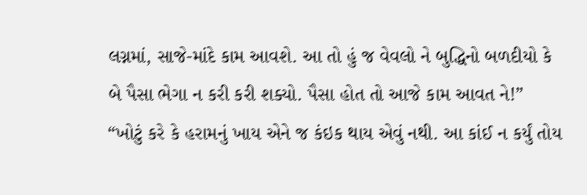લગ્નમાં, સાજે-માંદે કામ આવશે. આ તો હું જ વેવલો ને બુદ્ધિનો બળદીયો કે બે પૈસા ભેગા ન કરી કરી શક્યો. પૈસા હોત તો આજે કામ આવત ને!”
“ખોટું કરે કે હરામનું ખાય એને જ કંઇક થાય એવું નથી. આ કાંઈ ન કર્યું તોય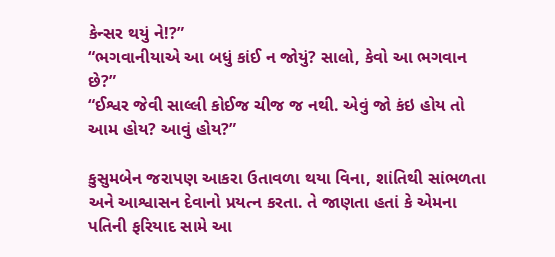કેન્સર થયું ને!?”
“ભગવાનીયાએ આ બધું કાંઈ ન જોયું? સાલો, કેવો આ ભગવાન છે?”
“ઈશ્વર જેવી સાલ્લી કોઈજ ચીજ જ નથી. એવું જો કંઇ હોય તો આમ હોય? આવું હોય?”

કુસુમબેન જરાપણ આકરા ઉતાવળા થયા વિના, શાંતિથી સાંભળતા અને આશ્વાસન દેવાનો પ્રયત્ન કરતા. તે જાણતા હતાં કે એમના પતિની ફરિયાદ સામે આ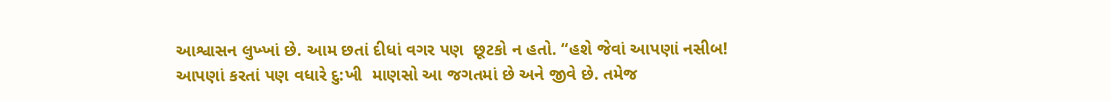આશ્વાસન લુખ્ખાં છે. આમ છતાં દીધાં વગર પણ  છૂટકો ન હતો. “હશે જેવાં આપણાં નસીબ! આપણાં કરતાં પણ વધારે દુ:ખી  માણસો આ જગતમાં છે અને જીવે છે. તમેજ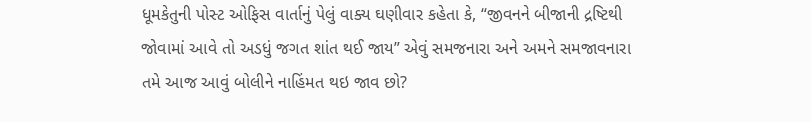ધૂમકેતુની પોસ્ટ ઓફિસ વાર્તાનું પેલું વાક્ય ઘણીવાર કહેતા કે, “જીવનને બીજાની દ્રષ્ટિથી જોવામાં આવે તો અડધું જગત શાંત થઈ જાય” એવું સમજનારા અને અમને સમજાવનારા તમે આજ આવું બોલીને નાહિંમત થઇ જાવ છો?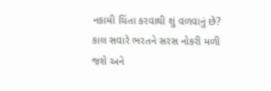નકામી ચિંતા કરવાથી શું વળવાનું છે? કાલ સવારે ભરતને સરસ નોકરી મળી જશે અને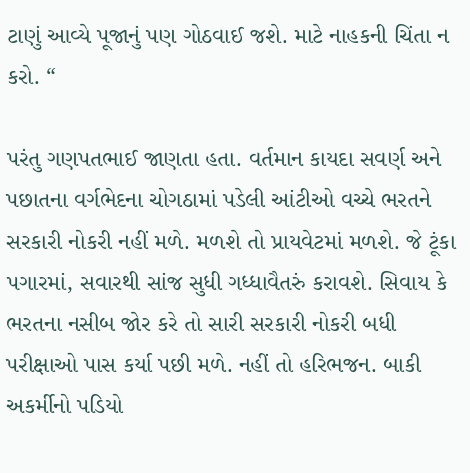ટાણું આવ્યે પૂજાનું પણ ગોઠવાઈ જશે. માટે નાહકની ચિંતા ન કરો. “

પરંતુ ગણપતભાઈ જાણતા હતા. વર્તમાન કાયદા સવર્ણ અને પછાતના વર્ગભેદના ચોગઠામાં પડેલી આંટીઓ વચ્ચે ભરતને સરકારી નોકરી નહીં મળે. મળશે તો પ્રાયવેટમાં મળશે. જે ટૂંકા પગારમાં, સવારથી સાંજ સુધી ગધ્ધાવૈતરું કરાવશે. સિવાય કે ભરતના નસીબ જોર કરે તો સારી સરકારી નોકરી બધી પરીક્ષાઓ પાસ કર્યા પછી મળે. નહીં તો હરિભજન. બાકી અકર્મીનો પડિયો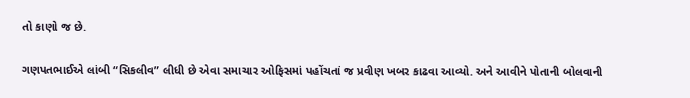તો કાણો જ છે.

ગણપતભાઈએ લાંબી “સિકલીવ” લીધી છે એવા સમાચાર ઓફિસમાં પહોંચતાં જ પ્રવીણ ખબર કાઢવા આવ્યો. અને આવીને પોતાની બોલવાની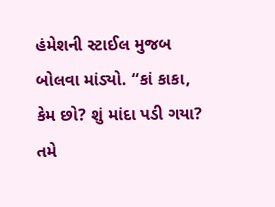હંમેશની સ્ટાઈલ મુજબ બોલવા માંડ્યો. “કાં કાકા, કેમ છો? શું માંદા પડી ગયા? તમે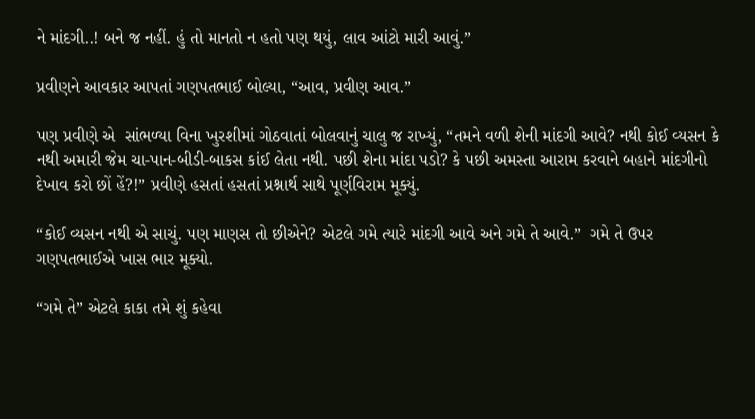ને માંદગી..! બને જ નહીં. હું તો માનતો ન હતો પણ થયું, લાવ આંટો મારી આવું.”

પ્રવીણને આવકાર આપતાં ગણપતભાઈ બોલ્યા, “આવ, પ્રવીણ આવ.”

પણ પ્રવીણે એ  સાંભળ્યા વિના ખુરશીમાં ગોઠવાતાં બોલવાનું ચાલુ જ રાખ્યું, “તમને વળી શેની માંદગી આવે? નથી કોઈ વ્યસન કે નથી અમારી જેમ ચા-પાન-બીડી-બાકસ કાંઈ લેતા નથી. પછી શેના માંદા પડો? કે પછી અમસ્તા આરામ કરવાને બહાને માંદગીનો દેખાવ કરો છોં હેં?!” પ્રવીણે હસતાં હસતાં પ્રશ્નાર્થ સાથે પૂર્ણવિરામ મૂક્યું.

“કોઈ વ્યસન નથી એ સાચું. પણ માણસ તો છીએને? એટલે ગમે ત્યારે માંદગી આવે અને ગમે તે આવે.”  ગમે તે ઉપર ગણપતભાઈએ ખાસ ભાર મૂક્યો.

“ગમે તે” એટલે કાકા તમે શું કહેવા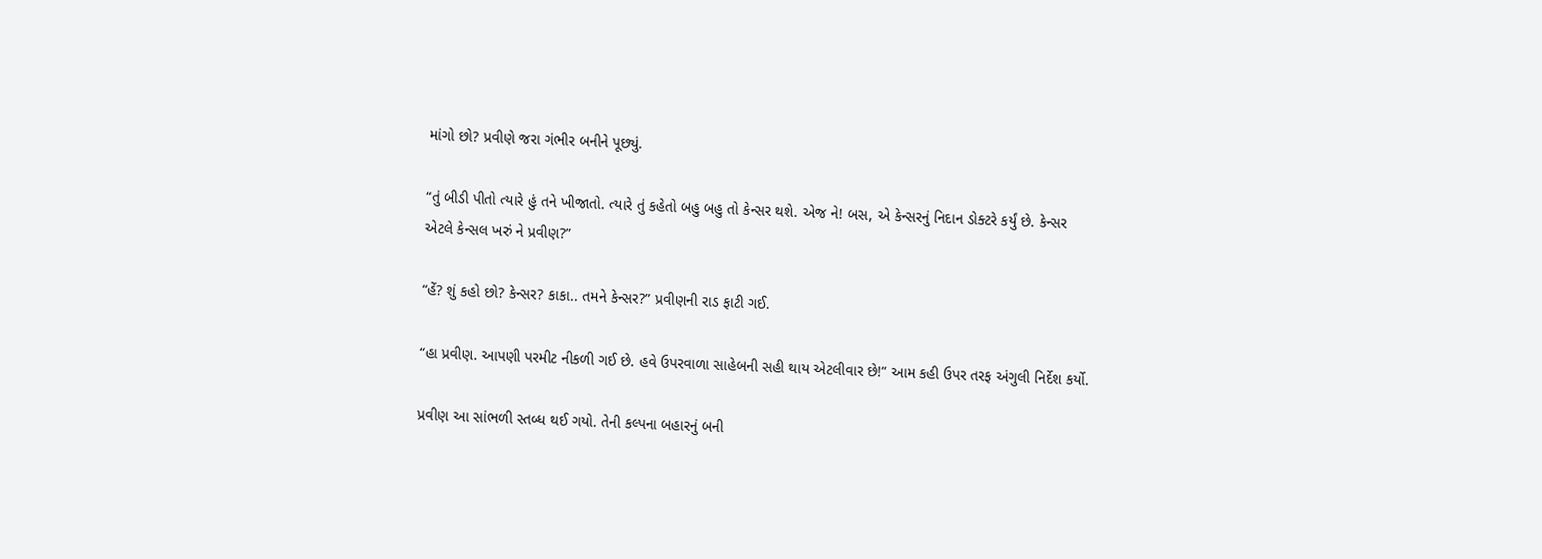માંગો છો? પ્રવીણે જરા ગંભીર બનીને પૂછ્યું.

“તું બીડી પીતો ત્યારે હું તને ખીજાતો. ત્યારે તું કહેતો બહુ બહુ તો કેન્સર થશે. એજ ને! બસ, એ કેન્સરનું નિદાન ડોક્ટરે કર્યું છે. કેન્સર એટલે કેન્સલ ખરું ને પ્રવીણ?”

“હેં? શું કહો છો? કેન્સર? કાકા.. તમને કેન્સર?” પ્રવીણની રાડ ફાટી ગઈ.

“હા પ્રવીણ. આપણી પરમીટ નીકળી ગઈ છે. હવે ઉપરવાળા સાહેબની સહી થાય એટલીવાર છે!” આમ કહી ઉપર તરફ અંગુલી નિર્દેશ કર્યો.

પ્રવીણ આ સાંભળી સ્તબ્ધ થઈ ગયો. તેની કલ્પના બહારનું બની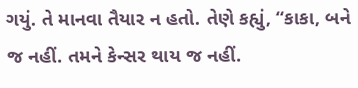ગયું. તે માનવા તૈયાર ન હતો. તેણે કહ્યું, “કાકા, બને જ નહીં. તમને કેન્સર થાય જ નહીં.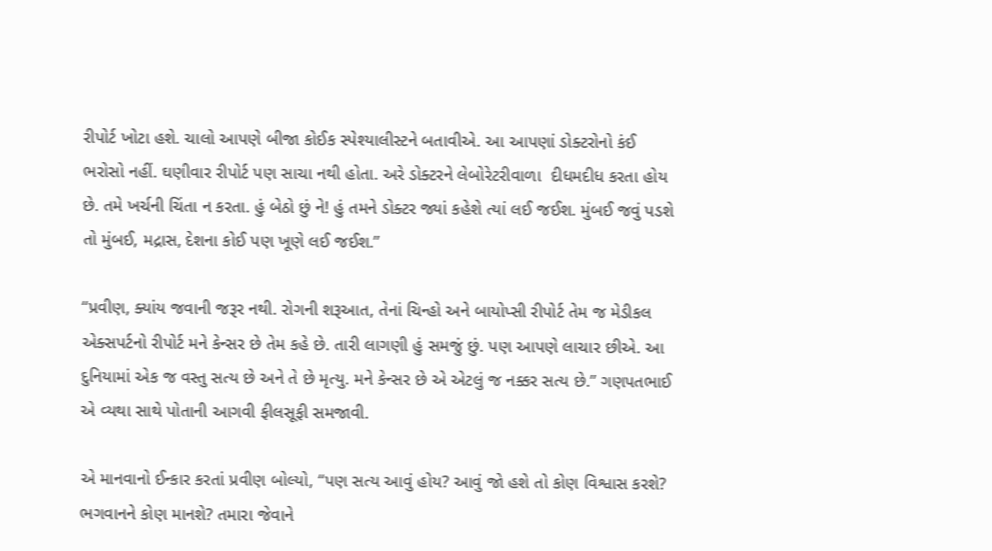રીપોર્ટ ખોટા હશે. ચાલો આપણે બીજા કોઈક સ્પેશ્યાલીસ્ટને બતાવીએ. આ આપણાં ડોક્ટરોનો કંઈ ભરોસો નહીં. ઘણીવાર રીપોર્ટ પણ સાચા નથી હોતા. અરે ડોક્ટરને લેબોરેટરીવાળા  દીધમદીધ કરતા હોય છે. તમે ખર્ચની ચિંતા ન કરતા. હું બેઠો છું ને! હું તમને ડોક્ટર જ્યાં કહેશે ત્યાં લઈ જઈશ. મુંબઈ જવું પડશે તો મુંબઈ, મદ્રાસ, દેશના કોઈ પણ ખૂણે લઈ જઈશ.”

“પ્રવીણ, ક્યાંય જવાની જરૂર નથી. રોગની શરૂઆત, તેનાં ચિન્હો અને બાયોપ્સી રીપોર્ટ તેમ જ મેડીકલ એક્સપર્ટનો રીપોર્ટ મને કેન્સર છે તેમ કહે છે. તારી લાગણી હું સમજું છું. પણ આપણે લાચાર છીએ. આ દુનિયામાં એક જ વસ્તુ સત્ય છે અને તે છે મૃત્યુ. મને કેન્સર છે એ એટલું જ નક્કર સત્ય છે.” ગણપતભાઈ એ વ્યથા સાથે પોતાની આગવી ફીલસૂફી સમજાવી.

એ માનવાનો ઈન્કાર કરતાં પ્રવીણ બોલ્યો, “પણ સત્ય આવું હોય? આવું જો હશે તો કોણ વિશ્વાસ કરશે? ભગવાનને કોણ માનશે? તમારા જેવાને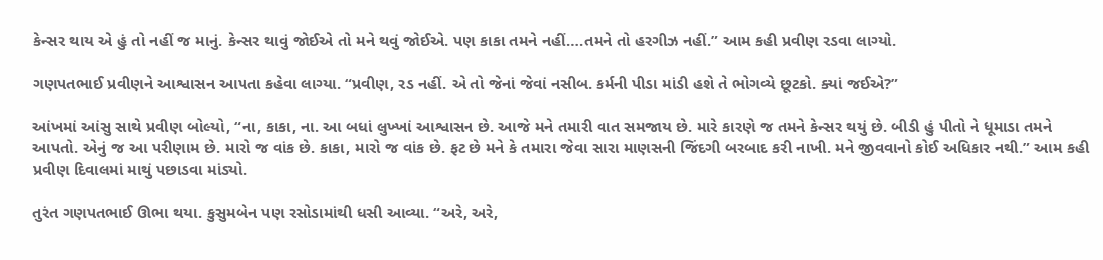કેન્સર થાય એ હું તો નહીં જ માનું. કેન્સર થાવું જોઈએ તો મને થવું જોઈએ. પણ કાકા તમને નહીં….તમને તો હરગીઝ નહીં.” આમ કહી પ્રવીણ રડવા લાગ્યો.

ગણપતભાઈ પ્રવીણને આશ્વાસન આપતા કહેવા લાગ્યા. “પ્રવીણ, રડ નહીં. એ તો જેનાં જેવાં નસીબ. કર્મની પીડા માંડી હશે તે ભોગવ્યે છૂટકો. ક્યાં જઈએ?”

આંખમાં આંસુ સાથે પ્રવીણ બોલ્યો, “ના, કાકા, ના. આ બધાં લુખ્ખાં આશ્વાસન છે. આજે મને તમારી વાત સમજાય છે. મારે કારણે જ તમને કેન્સર થયું છે. બીડી હું પીતો ને ધૂમાડા તમને આપતો. એનું જ આ પરીણામ છે. મારો જ વાંક છે. કાકા, મારો જ વાંક છે. ફટ છે મને કે તમારા જેવા સારા માણસની જિંદગી બરબાદ કરી નાખી. મને જીવવાનો કોઈ અધિકાર નથી.” આમ કહી પ્રવીણ દિવાલમાં માથું પછાડવા માંડ્યો.

તુરંત ગણપતભાઈ ઊભા થયા. કુસુમબેન પણ રસોડામાંથી ધસી આવ્યા. “અરે, અરે,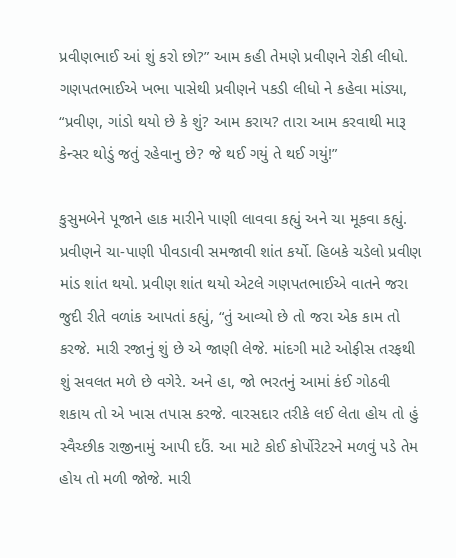પ્રવીણભાઈ આં શું કરો છો?” આમ કહી તેમણે પ્રવીણને રોકી લીધો.
ગણપતભાઈએ ખભા પાસેથી પ્રવીણને પકડી લીધો ને કહેવા માંડ્યા, “પ્રવીણ, ગાંડો થયો છે કે શું? આમ કરાય? તારા આમ કરવાથી મારૂ કેન્સર થોડું જતું રહેવાનુ છે? જે થઈ ગયું તે થઈ ગયું!”

કુસુમબેને પૂજાને હાક મારીને પાણી લાવવા કહ્યું અને ચા મૂકવા કહ્યું. પ્રવીણને ચા-પાણી પીવડાવી સમજાવી શાંત કર્યો. હિબકે ચડેલો પ્રવીણ માંડ શાંત થયો. પ્રવીણ શાંત થયો એટલે ગણપતભાઈએ વાતને જરા જુદી રીતે વળાંક આપતાં કહ્યું, “તું આવ્યો છે તો જરા એક કામ તો કરજે. મારી રજાનું શું છે એ જાણી લેજે. માંદગી માટે ઓફીસ તરફથી શું સવલત મળે છે વગેરે. અને હા, જો ભરતનું આમાં કંઈ ગોઠવી શકાય તો એ ખાસ તપાસ કરજે. વારસદાર તરીકે લઈ લેતા હોય તો હું સ્વૈચ્છીક રાજીનામું આપી દઉં. આ માટે કોઈ કોર્પોરેટરને મળવું પડે તેમ હોય તો મળી જોજે. મારી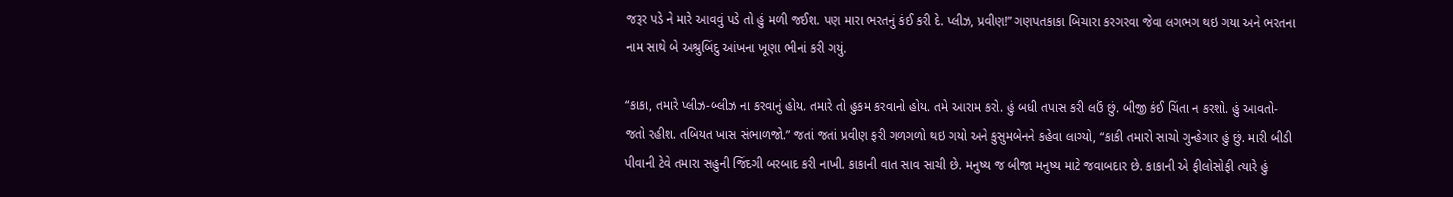જરૂર પડે ને મારે આવવું પડે તો હું મળી જઈશ. પણ મારા ભરતનું કંઈ કરી દે. પ્લીઝ, પ્રવીણ!” ગણપતકાકા બિચારા કરગરવા જેવા લગભગ થઇ ગયા અને ભરતના નામ સાથે બે અશ્રુબિંદુ આંખના ખૂણા ભીનાં કરી ગયું.

“કાકા, તમારે પ્લીઝ-બ્લીઝ ના કરવાનું હોય. તમારે તો હુકમ કરવાનો હોય. તમે આરામ કરો. હું બધી તપાસ કરી લઉં છું. બીજી કંઈ ચિંતા ન કરશો. હું આવતો-જતો રહીશ. તબિયત ખાસ સંભાળજો.” જતાં જતાં પ્રવીણ ફરી ગળગળો થઇ ગયો અને કુસુમબેનને કહેવા લાગ્યો, “કાકી તમારો સાચો ગુન્હેગાર હું છું. મારી બીડી પીવાની ટેવે તમારા સહુની જિંદગી બરબાદ કરી નાખી. કાકાની વાત સાવ સાચી છે. મનુષ્ય જ બીજા મનુષ્ય માટે જવાબદાર છે. કાકાની એ ફીલોસોફી ત્યારે હું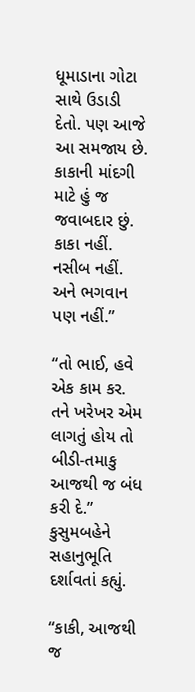ધૂમાડાના ગોટા સાથે ઉડાડી દેતો. પણ આજે આ સમજાય છે. કાકાની માંદગી માટે હું જ જવાબદાર છું. કાકા નહીં. નસીબ નહીં. અને ભગવાન પણ નહીં.”

“તો ભાઈ, હવે એક કામ કર. તને ખરેખર એમ લાગતું હોય તો બીડી-તમાકુ આજથી જ બંધ કરી દે.” કુસુમબહેને સહાનુભૂતિ દર્શાવતાં કહ્યું.

“કાકી, આજથી જ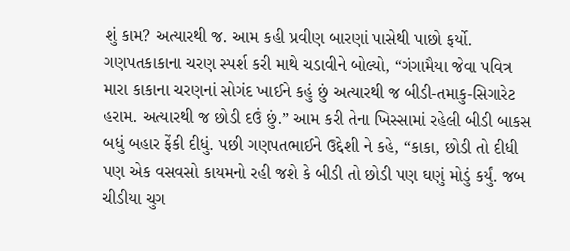શું કામ? અત્યારથી જ. આમ કહી પ્રવીણ બારણાં પાસેથી પાછો ફર્યો. ગણપતકાકાના ચરણ સ્પર્શ કરી માથે ચડાવીને બોલ્યો, “ગંગામૈયા જેવા પવિત્ર મારા કાકાના ચરણનાં સોગંદ ખાઈને કહું છું અત્યારથી જ બીડી-તમાકુ-સિગારેટ હરામ. અત્યારથી જ છોડી દઉં છું.” આમ કરી તેના ખિસ્સામાં રહેલી બીડી બાકસ બધું બહાર ફેંકી દીધું. પછી ગણપતભાઈને ઉદ્દેશી ને કહે, “કાકા, છોડી તો દીધી પણ એક વસવસો કાયમનો રહી જશે કે બીડી તો છોડી પણ ઘણું મોડું કર્યું. જબ ચીડીયા ચુગ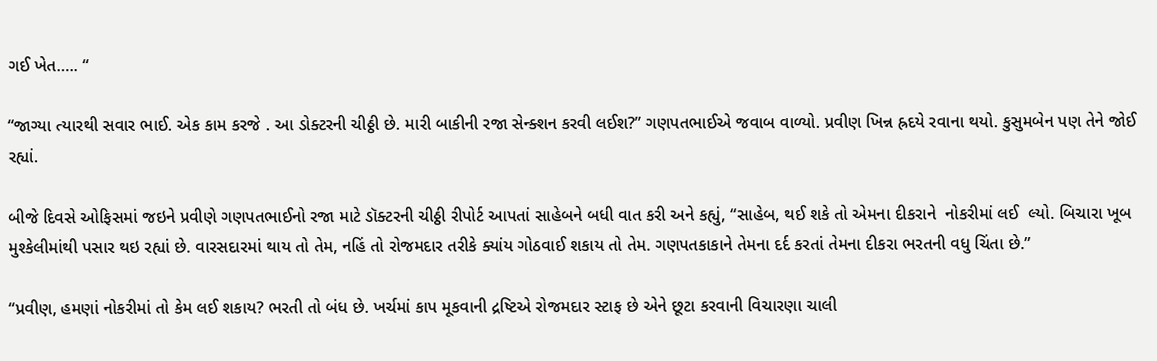ગઈ ખેત….. “

“જાગ્યા ત્યારથી સવાર ભાઈ. એક કામ કરજે . આ ડોક્ટરની ચીઠ્ઠી છે. મારી બાકીની રજા સેન્ક્શન કરવી લઈશ?” ગણપતભાઈએ જવાબ વાળ્યો. પ્રવીણ ખિન્ન હ્રદયે રવાના થયો. કુસુમબેન પણ તેને જોઈ રહ્યાં.

બીજે દિવસે ઓફિસમાં જઇને પ્રવીણે ગણપતભાઈનો રજા માટે ડૉક્ટરની ચીઠ્ઠી રીપોર્ટ આપતાં સાહેબને બધી વાત કરી અને કહ્યું, “સાહેબ, થઈ શકે તો એમના દીકરાને  નોકરીમાં લઈ  લ્યો. બિચારા ખૂબ મુશ્કેલીમાંથી પસાર થઇ રહ્યાં છે. વારસદારમાં થાય તો તેમ, નહિં તો રોજમદાર તરીકે ક્યાંય ગોઠવાઈ શકાય તો તેમ. ગણપતકાકાને તેમના દર્દ કરતાં તેમના દીકરા ભરતની વધુ ચિંતા છે.”

“પ્રવીણ, હમણાં નોકરીમાં તો કેમ લઈ શકાય? ભરતી તો બંધ છે. ખર્ચમાં કાપ મૂકવાની દ્રષ્ટિએ રોજમદાર સ્ટાફ છે એને છૂટા કરવાની વિચારણા ચાલી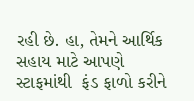રહી છે. હા, તેમને આર્થિક સહાય માટે આપણે સ્ટાફમાંથી  ફંડ ફાળો કરીને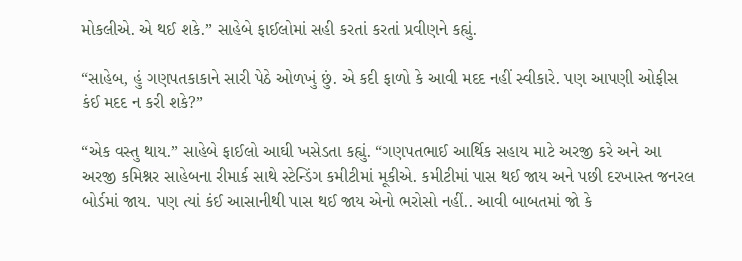મોકલીએ. એ થઈ શકે.” સાહેબે ફાઈલોમાં સહી કરતાં કરતાં પ્રવીણને કહ્યું.

“સાહેબ, હું ગણપતકાકાને સારી પેઠે ઓળખું છું. એ કદી ફાળો કે આવી મદદ નહીં સ્વીકારે. પણ આપણી ઓફીસ કંઈ મદદ ન કરી શકે?”

“એક વસ્તુ થાય.” સાહેબે ફાઈલો આઘી ખસેડતા કહ્યું. “ગણપતભાઈ આર્થિક સહાય માટે અરજી કરે અને આ અરજી કમિશ્નર સાહેબના રીમાર્ક સાથે સ્ટેન્ડિંગ કમીટીમાં મૂકીએ. કમીટીમાં પાસ થઈ જાય અને પછી દરખાસ્ત જનરલ બોર્ડમાં જાય. પણ ત્યાં કંઈ આસાનીથી પાસ થઈ જાય એનો ભરોસો નહીં.. આવી બાબતમાં જો કે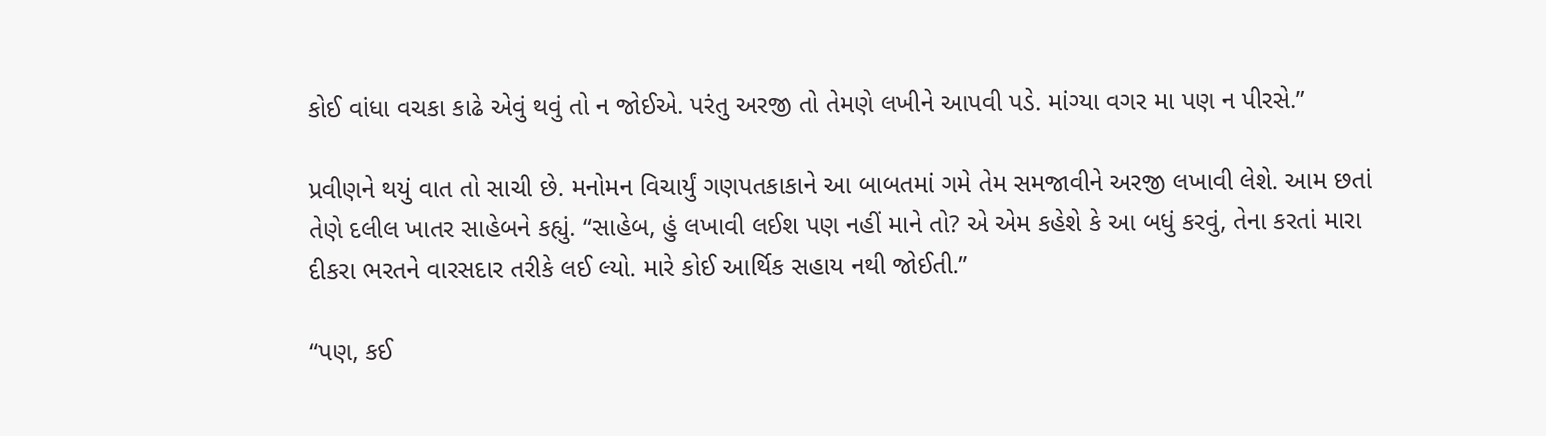કોઈ વાંધા વચકા કાઢે એવું થવું તો ન જોઈએ. પરંતુ અરજી તો તેમણે લખીને આપવી પડે. માંગ્યા વગર મા પણ ન પીરસે.”

પ્રવીણને થયું વાત તો સાચી છે. મનોમન વિચાર્યું ગણપતકાકાને આ બાબતમાં ગમે તેમ સમજાવીને અરજી લખાવી લેશે. આમ છતાં તેણે દલીલ ખાતર સાહેબને કહ્યું. “સાહેબ, હું લખાવી લઈશ પણ નહીં માને તો? એ એમ કહેશે કે આ બધું કરવું, તેના કરતાં મારા દીકરા ભરતને વારસદાર તરીકે લઈ લ્યો. મારે કોઈ આર્થિક સહાય નથી જોઈતી.”

“પણ, કઈ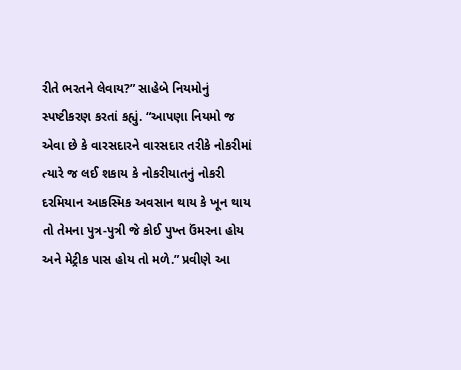રીતે ભરતને લેવાય?” સાહેબે નિયમોનું સ્પષ્ટીકરણ કરતાં કહ્યું. “આપણા નિયમો જ એવા છે કે વારસદારને વારસદાર તરીકે નોકરીમાં ત્યારે જ લઈ શકાય કે નોકરીયાતનું નોકરી દરમિયાન આકસ્મિક અવસાન થાય કે ખૂન થાય તો તેમના પુત્ર-પુત્રી જે કોઈ પુખ્ત ઉંમરના હોય અને મેટ્રીક પાસ હોય તો મળે.” પ્રવીણે આ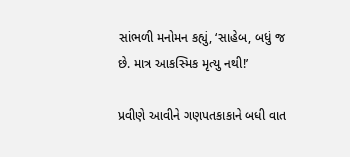સાંભળી મનોમન કહ્યું, ‘સાહેબ, બધું જ છે. માત્ર આકસ્મિક મૃત્યુ નથી!’

પ્રવીણે આવીને ગણપતકાકાને બધી વાત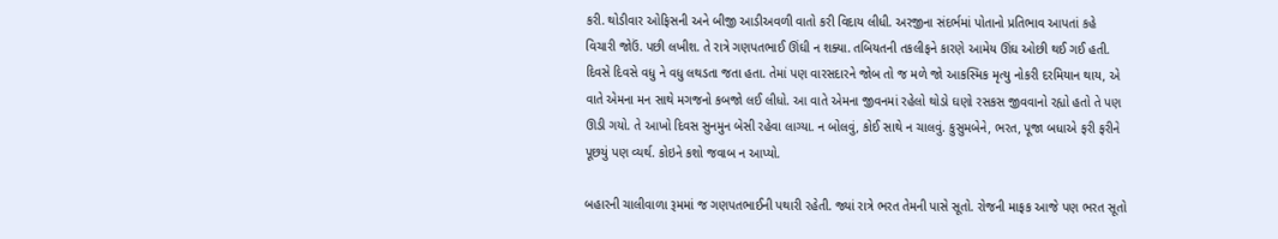કરી. થોડીવાર ઓફિસની અને બીજી આડીઅવળી વાતો કરી વિદાય લીધી. અરજીના સંદર્ભમાં પોતાનો પ્રતિભાવ આપતાં કહે વિચારી જોઉં. પછી લખીશ. તે રાત્રે ગણપતભાઈ ઊંઘી ન શક્યા. તબિયતની તકલીફને કારણે આમેય ઊંઘ ઓછી થઈ ગઈ હતી. દિવસે દિવસે વધુ ને વધુ લથડતા જતા હતા. તેમાં પણ વારસદારને જોબ તો જ મળે જો આકસ્મિક મૃત્યુ નોકરી દરમિયાન થાય, એ વાતે એમના મન સાથે મગજનો કબજો લઈ લીધો. આ વાતે એમના જીવનમાં રહેલો થોડો ઘણો રસકસ જીવવાનો રહ્યો હતો તે પણ ઊડી ગયો. તે આખો દિવસ સુનમુન બેસી રહેવા લાગ્યા. ન બોલવું, કોઈ સાથે ન ચાલવું. કુસુમબેને, ભરત, પૂજા બધાએ ફરી ફરીને પૂછયું પણ વ્યર્થ. કોઇને કશો જવાબ ન આપ્યો.

બહારની ચાલીવાળા રૂમમાં જ ગણપતભાઈની પથારી રહેતી. જ્યાં રાત્રે ભરત તેમની પાસે સૂતો. રોજની માફક આજે પણ ભરત સૂતો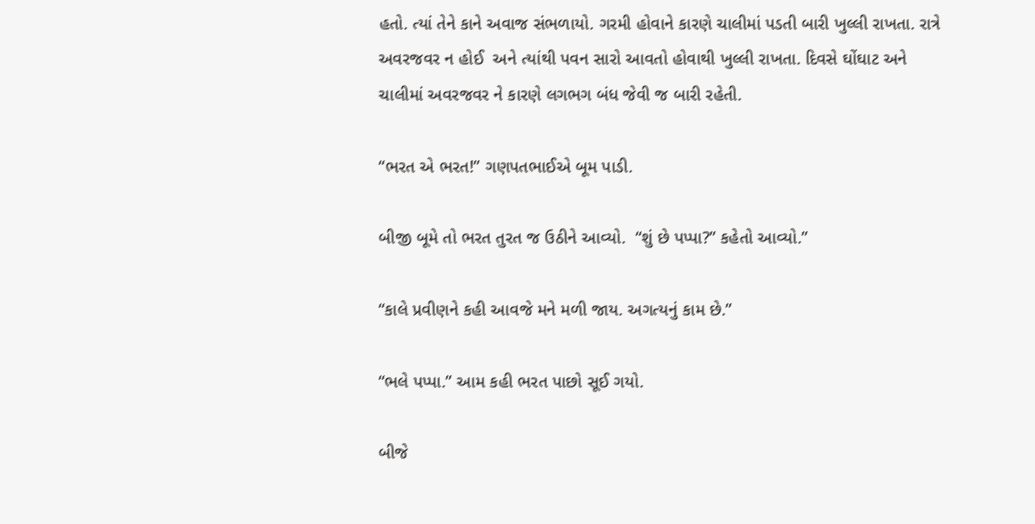હતો. ત્યાં તેને કાને અવાજ સંભળાયો. ગરમી હોવાને કારણે ચાલીમાં પડતી બારી ખુલ્લી રાખતા. રાત્રે અવરજવર ન હોઈ  અને ત્યાંથી પવન સારો આવતો હોવાથી ખુલ્લી રાખતા. દિવસે ઘોંઘાટ અને ચાલીમાં અવરજવર ને કારણે લગભગ બંધ જેવી જ બારી રહેતી.

“ભરત એ ભરત!” ગણપતભાઈએ બૂમ પાડી.

બીજી બૂમે તો ભરત તુરત જ ઉઠીને આવ્યો.  “શું છે પપ્પા?” કહેતો આવ્યો.”

“કાલે પ્રવીણને કહી આવજે મને મળી જાય. અગત્યનું કામ છે.”

“ભલે પપ્પા.” આમ કહી ભરત પાછો સૂઈ ગયો.

બીજે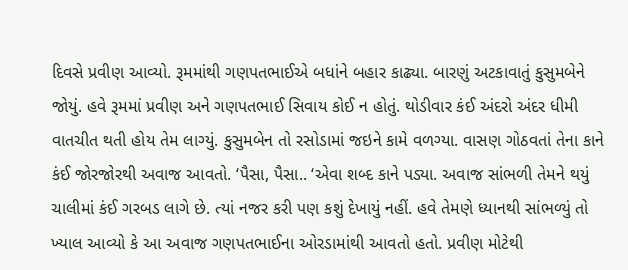દિવસે પ્રવીણ આવ્યો. રૂમમાંથી ગણપતભાઈએ બધાંને બહાર કાઢ્યા. બારણું અટકાવાતું કુસુમબેને જોયું. હવે રૂમમાં પ્રવીણ અને ગણપતભાઈ સિવાય કોઈ ન હોતું. થોડીવાર કંઈ અંદરો અંદર ધીમી વાતચીત થતી હોય તેમ લાગ્યું. કુસુમબેન તો રસોડામાં જઇને કામે વળગ્યા. વાસણ ગોઠવતાં તેના કાને કંઈ જોરજોરથી અવાજ આવતો. ‘પૈસા, પૈસા.. ‘એવા શબ્દ કાને પડ્યા. અવાજ સાંભળી તેમને થયું ચાલીમાં કંઈ ગરબડ લાગે છે. ત્યાં નજર કરી પણ કશું દેખાયું નહીં. હવે તેમણે ધ્યાનથી સાંભળ્યું તો ખ્યાલ આવ્યો કે આ અવાજ ગણપતભાઈના ઓરડામાંથી આવતો હતો. પ્રવીણ મોટેથી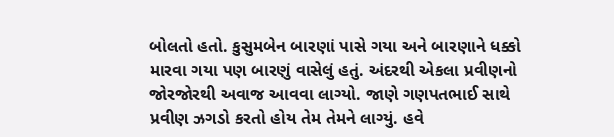બોલતો હતો. કુસુમબેન બારણાં પાસે ગયા અને બારણાને ધક્કો મારવા ગયા પણ બારણું વાસેલું હતું. અંદરથી એકલા પ્રવીણનો જોરજોરથી અવાજ આવવા લાગ્યો. જાણે ગણપતભાઈ સાથે પ્રવીણ ઝગડો કરતો હોય તેમ તેમને લાગ્યું. હવે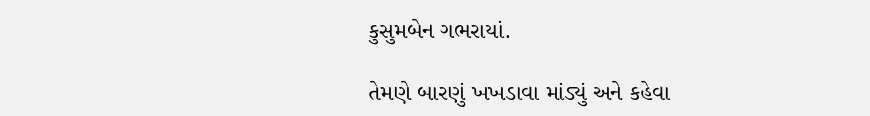કુસુમબેન ગભરાયાં.

તેમણે બારણું ખખડાવા માંડ્યું અને કહેવા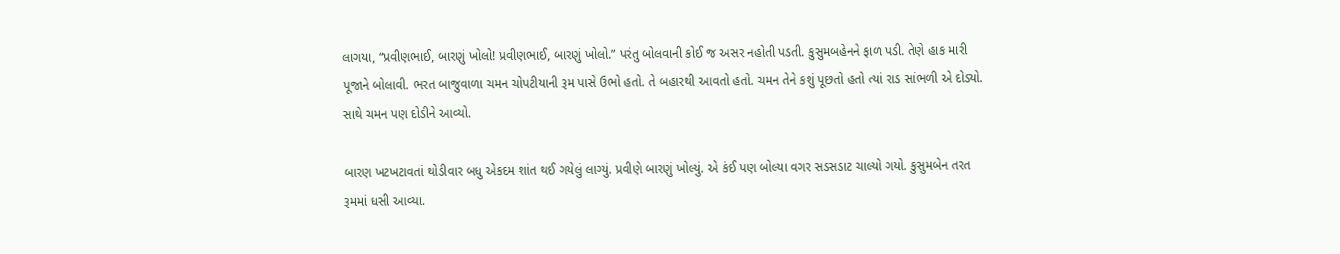લાગયા, “પ્રવીણભાઈ, બારણું ખોલો! પ્રવીણભાઈ, બારણું ખોલો.” પરંતુ બોલવાની કોઈ જ અસર નહોતી પડતી. કુસુમબહેનને ફાળ પડી. તેણે હાક મારી પૂજાને બોલાવી. ભરત બાજુવાળા ચમન ચોપટીયાની રૂમ પાસે ઉભો હતો. તે બહારથી આવતો હતો. ચમન તેને કશું પૂછતો હતો ત્યાં રાડ સાંભળી એ દોડ્યો. સાથે ચમન પણ દોડીને આવ્યો.

બારણ ખટખટાવતાં થોડીવાર બધુ એકદમ શાંત થઈ ગયેલું લાગ્યું. પ્રવીણે બારણું ખોલ્યું. એ કંઈ પણ બોલ્યા વગર સડસડાટ ચાલ્યો ગયો. કુસુમબેન તરત રૂમમાં ધસી આવ્યા.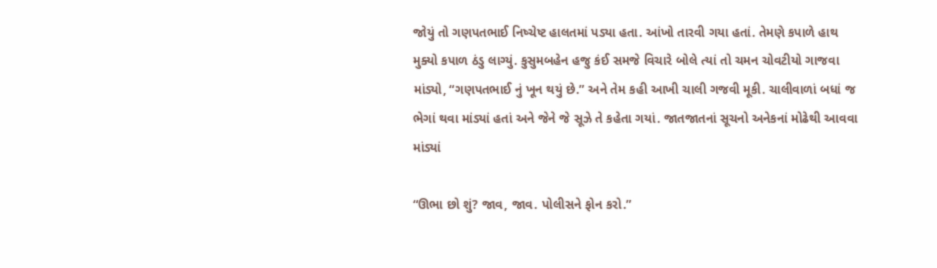જોયું તો ગણપતભાઈ નિષ્ચેષ્ટ હાલતમાં પડ્યા હતા. આંખો તારવી ગયા હતાં. તેમણે કપાળે હાથ મુક્યો કપાળ ઠંડુ લાગ્યું. કુસુમબહેન હજુ કંઈ સમજે વિચારે બોલે ત્યાં તો ચમન ચોવટીયો ગાજવા માંડ્યો, “ગણપતભાઈ નું ખૂન થયું છે.” અને તેમ કહી આખી ચાલી ગજવી મૂકી. ચાલીવાળાં બધાં જ ભેગાં થવા માંડ્યાં હતાં અને જેને જે સૂઝે તે કહેતા ગયાં. જાતજાતનાં સૂચનો અનેકનાં મોઢેથી આવવા માંડ્યાં

“ઊભા છો શું? જાવ, જાવ. પોલીસને ફોન કરો.”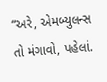“અરે, એમબ્યુલન્સ તો મંગાવો, પહેલાં.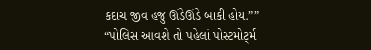કદાચ જીવ હજુ ઊંડેઊંડે બાકી હોય.””
“પોલિસ આવશે તો પહેલાં પોસ્ટમોર્ટ્મ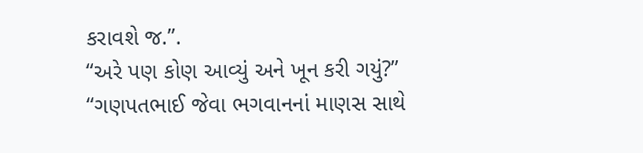કરાવશે જ.”.
“અરે પણ કોણ આવ્યું અને ખૂન કરી ગયું?”
“ગણપતભાઈ જેવા ભગવાનનાં માણસ સાથે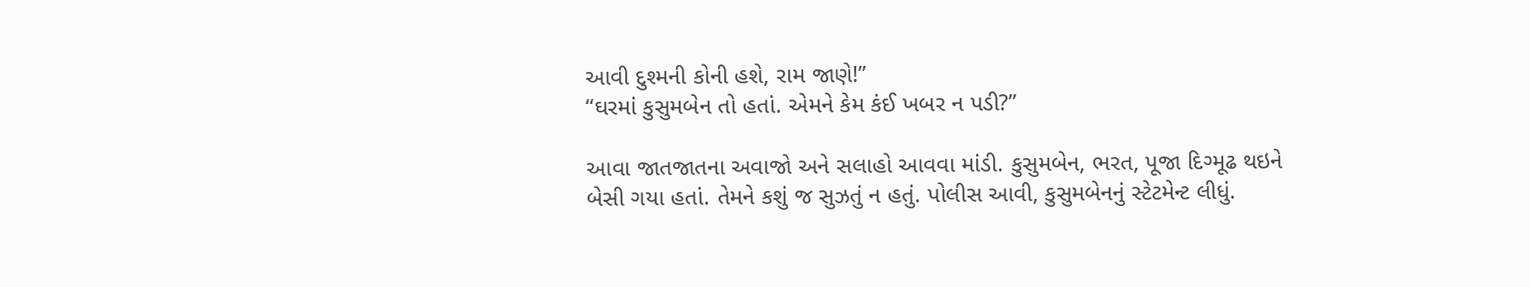આવી દુશ્મની કોની હશે, રામ જાણે!”
“ઘરમાં કુસુમબેન તો હતાં. એમને કેમ કંઈ ખબર ન પડી?”

આવા જાતજાતના અવાજો અને સલાહો આવવા માંડી. કુસુમબેન, ભરત, પૂજા દિગ્મૂઢ થઇને બેસી ગયા હતાં. તેમને કશું જ સુઝતું ન હતું. પોલીસ આવી, કુસુમબેનનું સ્ટેટમેન્ટ લીધું.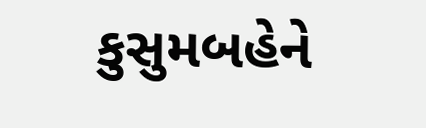કુસુમબહેને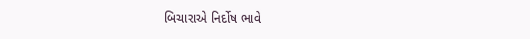બિચારાએ નિર્દોષ ભાવે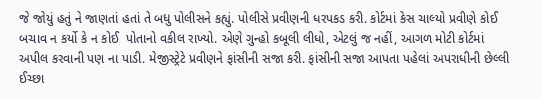જે જોયું હતું ને જાણતાં હતાં તે બધુ પોલીસને કહ્યું. પોલીસે પ્રવીણની ધરપકડ કરી. કોર્ટમાં કેસ ચાલ્યો પ્રવીણે કોઈ બચાવ ન કર્યો કે ન કોઈ  પોતાનો વકીલ રાખ્યો. એણે ગુન્હો કબૂલી લીધો, એટલું જ નહીં, આગળ મોટી કોર્ટમાં અપીલ કરવાની પણ ના પાડી. મેજીસ્ટ્રેટે પ્રવીણને ફાંસીની સજા કરી. ફાંસીની સજા આપતા પહેલાં અપરાધીની છેલ્લી ઈચ્છા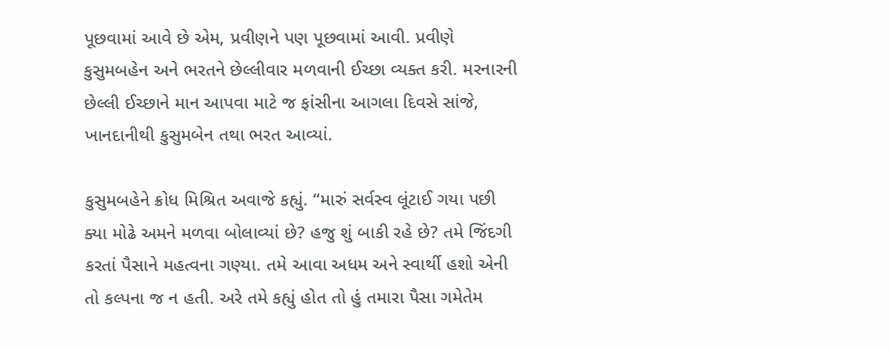પૂછવામાં આવે છે એમ, પ્રવીણને પણ પૂછવામાં આવી. પ્રવીણે કુસુમબહેન અને ભરતને છેલ્લીવાર મળવાની ઈચ્છા વ્યક્ત કરી. મરનારની છેલ્લી ઈચ્છાને માન આપવા માટે જ ફાંસીના આગલા દિવસે સાંજે, ખાનદાનીથી કુસુમબેન તથા ભરત આવ્યાં.

કુસુમબહેને ક્રોધ મિશ્રિત અવાજે કહ્યું. “મારું સર્વસ્વ લૂંટાઈ ગયા પછી ક્યા મોઢે અમને મળવા બોલાવ્યાં છે? હજુ શું બાકી રહે છે? તમે જિંદગી કરતાં પૈસાને મહત્વના ગણ્યા. તમે આવા અધમ અને સ્વાર્થી હશો એની તો કલ્પના જ ન હતી. અરે તમે કહ્યું હોત તો હું તમારા પૈસા ગમેતેમ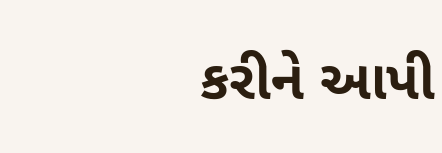કરીને આપી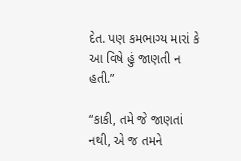દેત. પણ કમભાગ્ય મારાં કે આ વિષે હું જાણતી ન હતી.”

“કાકી, તમે જે જાણતાં નથી, એ જ તમને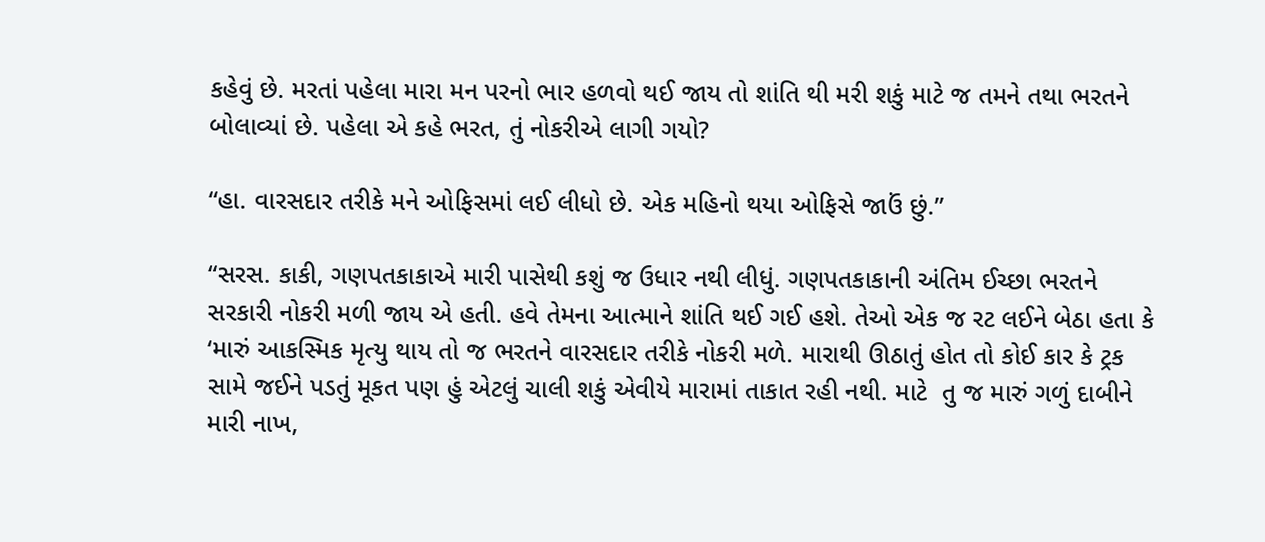કહેવું છે. મરતાં પહેલા મારા મન પરનો ભાર હળવો થઈ જાય તો શાંતિ થી મરી શકું માટે જ તમને તથા ભરતને બોલાવ્યાં છે. પહેલા એ કહે ભરત, તું નોકરીએ લાગી ગયો?

“હા. વારસદાર તરીકે મને ઓફિસમાં લઈ લીધો છે. એક મહિનો થયા ઓફિસે જાઉં છું.”

“સરસ. કાકી, ગણપતકાકાએ મારી પાસેથી કશું જ ઉધાર નથી લીધું. ગણપતકાકાની અંતિમ ઈચ્છા ભરતને સરકારી નોકરી મળી જાય એ હતી. હવે તેમના આત્માને શાંતિ થઈ ગઈ હશે. તેઓ એક જ રટ લઈને બેઠા હતા કે ‘મારું આકસ્મિક મૃત્યુ થાય તો જ ભરતને વારસદાર તરીકે નોકરી મળે. મારાથી ઊઠાતું હોત તો કોઈ કાર કે ટ્રક સામે જઈને પડતું મૂકત પણ હું એટલું ચાલી શકું એવીયે મારામાં તાકાત રહી નથી. માટે  તુ જ મારું ગળું દાબીને મારી નાખ,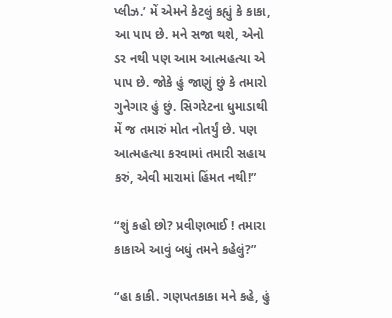પ્લીઝ.’ મેં એમને કેટલું કહ્યું કે કાકા, આ પાપ છે. મને સજા થશે, એનો ડર નથી પણ આમ આત્મહત્યા એ પાપ છે. જોકે હું જાણું છું કે તમારો ગુનેગાર હું છું. સિગરેટના ધુમાડાથી મેં જ તમારું મોત નોતર્યું છે. પણ આત્મહત્યા કરવામાં તમારી સહાય કરું, એવી મારામાં હિંમત નથી!”

“શું કહો છો? પ્રવીણભાઈ ! તમારા કાકાએ આવું બધું તમને કહેલું?”

“હા કાકી. ગણપતકાકા મને કહે, હું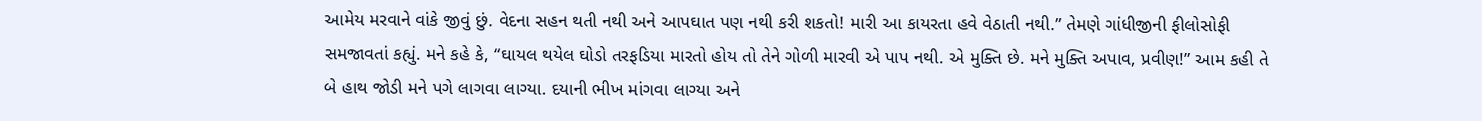આમેય મરવાને વાંકે જીવું છું. વેદના સહન થતી નથી અને આપઘાત પણ નથી કરી શકતો! મારી આ કાયરતા હવે વેઠાતી નથી.” તેમણે ગાંધીજીની ફીલોસોફી સમજાવતાં કહ્યું. મને કહે કે, “ઘાયલ થયેલ ઘોડો તરફડિયા મારતો હોય તો તેને ગોળી મારવી એ પાપ નથી. એ મુક્તિ છે. મને મુક્તિ અપાવ, પ્રવીણ!” આમ કહી તે બે હાથ જોડી મને પગે લાગવા લાગ્યા. દયાની ભીખ માંગવા લાગ્યા અને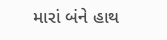મારાં બંને હાથ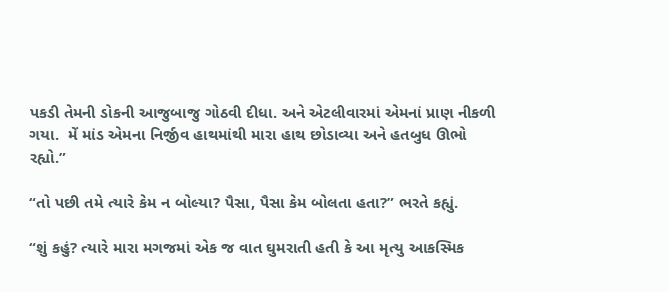પકડી તેમની ડોકની આજુબાજુ ગોઠવી દીધા. અને એટલીવારમાં એમનાં પ્રાણ નીકળી ગયા.  મેં માંડ એમના નિર્જીવ હાથમાંથી મારા હાથ છોડાવ્યા અને હતબુધ ઊભો રહ્યો.”

“તો પછી તમે ત્યારે કેમ ન બોલ્યા? પૈસા, પૈસા કેમ બોલતા હતા?” ભરતે કહ્યું.

“શું કહું? ત્યારે મારા મગજમાં એક જ વાત ઘુમરાતી હતી કે આ મૃત્યુ આકસ્મિક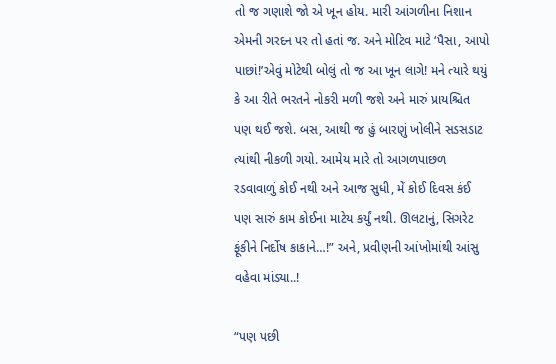તો જ ગણાશે જો એ ખૂન હોય. મારી આંગળીના નિશાન એમની ગરદન પર તો હતાં જ. અને મોટિવ માટે ‘પૈસા, આપો પાછાં!’એવું મોટેથી બોલું તો જ આ ખૂન લાગે! મને ત્યારે થયું કે આ રીતે ભરતને નોકરી મળી જશે અને મારું પ્રાયશ્ચિત પણ થઈ જશે. બસ, આથી જ હું બારણું ખોલીને સડસડાટ ત્યાંથી નીકળી ગયો. આમેય મારે તો આગળપાછળ રડવાવાળું કોઈ નથી અને આજ સુધી, મેં કોઈ દિવસ કંઈ પણ સારું કામ કોઈના માટેય કર્યું નથી. ઊલટાનું, સિગરેટ ફૂંકીને નિર્દોષ કાકાને…!” અને, પ્રવીણની આંખોમાંથી આંસુ વહેવા માંડ્યા..!

“પણ પછી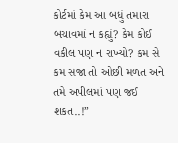કોર્ટમાં કેમ આ બધું તમારા બચાવમાં ન કહ્યું? કેમ કોઈ વકીલ પણ ન રાખ્યો? કમ સે કમ સજા તો ઓછી મળત અને તમે અપીલમાં પણ જઈ શકત..!”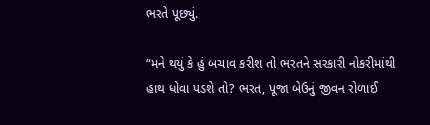ભરતે પૂછ્યું.

“મને થયું કે હું બચાવ કરીશ તો ભરતને સરકારી નોકરીમાંથી હાથ ધોવા પડશે તો? ભરત, પૂજા બેઉનું જીવન રોળાઈ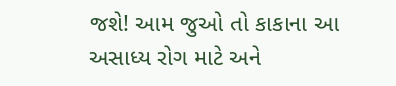જશે! આમ જુઓ તો કાકાના આ અસાધ્ય રોગ માટે અને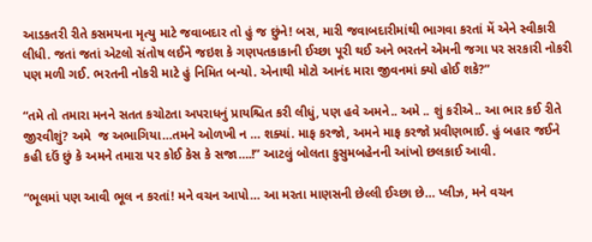આડકતરી રીતે કસમયના મૃત્યુ માટે જવાબદાર તો હું જ છુંને! બસ, મારી જવાબદારીમાંથી ભાગવા કરતાં મેં એને સ્વીકારી લીધી. જતાં જતાં એટલો સંતોષ લઈને જઇશ કે ગણપતકાકાની ઈચ્છા પૂરી થઈ અને ભરતને એમની જગા પર સરકારી નોકરી પણ મળી ગઈ. ભરતની નોકરી માટે હું નિમિત બન્યો. એનાથી મોટો આનંદ મારા જીવનમાં ક્યો હોઈ શકે?”

“તમે તો તમારા મનને સતત કચોટતા અપરાધનું પ્રાયશ્ચિત કરી લીધું, પણ હવે અમને.. અમે .. શું કરીએ.. આ ભાર કઈ રીતે જીરવીશું? અમે  જ અભાગિયા…તમને ઓળખી ન … શક્યાં. માફ કરજો, અમને માફ કરજો પ્રવીણભાઈ. હું બહાર જઈને કહી દઉં છું કે અમને તમારા પર કોઈ કેસ કે સજા….!” આટલું બોલતા કુસુમબહેનની આંખો છલકાઈ આવી.

“ભૂલમાં પણ આવી ભૂલ ન કરતાં! મને વચન આપો… આ મરતા માણસની છેલ્લી ઈચ્છા છે… પ્લીઝ, મને વચન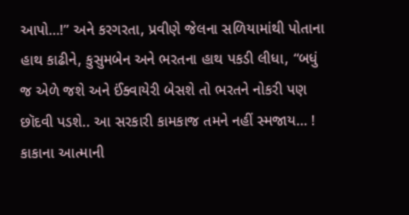આપો…!” અને કરગરતા, પ્રવીણે જેલના સળિયામાંથી પોતાના હાથ કાઢીને, કુસુમબેન અને ભરતના હાથ પકડી લીધા, “બધું જ એળે જશે અને ઈંક્વાયેરી બેસશે તો ભરતને નોકરી પણ છૉદવી પડશે.. આ સરકારી કામકાજ તમને નહીં સ્મજાય… ! કાકાના આત્માની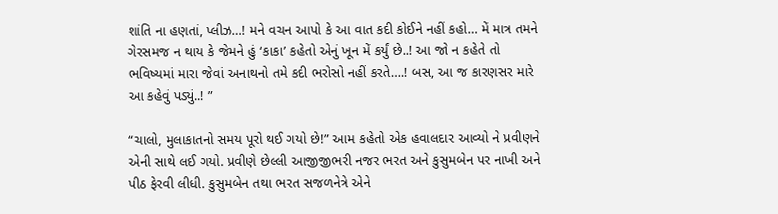શાંતિ ના હણતાં, પ્લીઝ…! મને વચન આપો કે આ વાત કદી કોઈને નહીં કહો… મેં માત્ર તમને ગેરસમજ ન થાય કે જેમને હું ‘કાકા’ કહેતો એનું ખૂન મેં કર્યું છે..! આ જો ન કહેતે તો ભવિષ્યમાં મારા જેવાં અનાથનો તમે કદી ભરોસો નહીં કરતે….! બસ, આ જ કારણસર મારે આ કહેવું પડ્યું..! ”

“ચાલો, મુલાકાતનો સમય પૂરો થઈ ગયો છે!” આમ કહેતો એક હવાલદાર આવ્યો ને પ્રવીણને એની સાથે લઈ ગયો. પ્રવીણે છેલ્લી આજીજીભરી નજર ભરત અને કુસુમબેન પર નાખી અને પીઠ ફેરવી લીધી. કુસુમબેન તથા ભરત સજળનેત્રે એને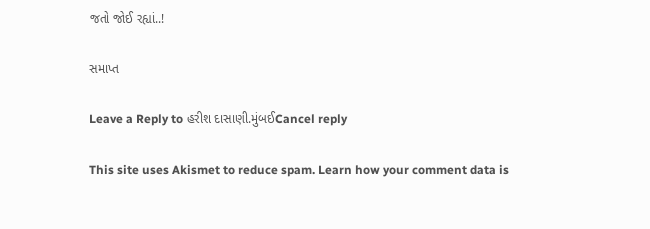જતો જોઈ રહ્યાં..!

સમાપ્ત

Leave a Reply to હરીશ દાસાણી.મુંબઈCancel reply

This site uses Akismet to reduce spam. Learn how your comment data is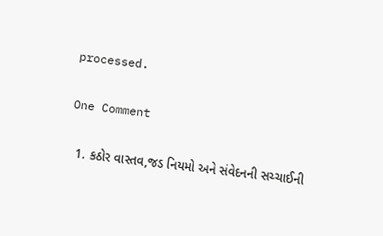processed.

One Comment

  1. કઠોર વાસ્તવ,જડ નિયમો અને સંવેદનની સચ્ચાઈની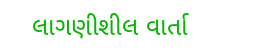લાગણીશીલ વાર્તા